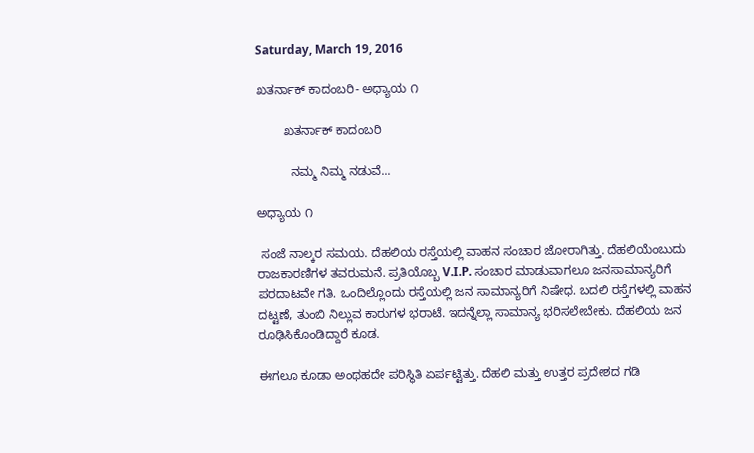Saturday, March 19, 2016

ಖತರ್ನಾಕ್ ಕಾದಂಬರಿ- ಅಧ್ಯಾಯ ೧

        ಖತರ್ನಾಕ್ ಕಾದಂಬರಿ

          ನಮ್ಮ ನಿಮ್ಮ ನಡುವೆ...

ಅಧ್ಯಾಯ ೧

 ಸಂಜೆ ನಾಲ್ಕರ ಸಮಯ. ದೆಹಲಿಯ ರಸ್ತೆಯಲ್ಲಿ ವಾಹನ ಸಂಚಾರ ಜೋರಾಗಿತ್ತು. ದೆಹಲಿಯೆಂಬುದು ರಾಜಕಾರಣಿಗಳ ತವರುಮನೆ. ಪ್ರತಿಯೊಬ್ಬ V.I.P. ಸಂಚಾರ ಮಾಡುವಾಗಲೂ ಜನಸಾಮಾನ್ಯರಿಗೆ ಪರದಾಟವೇ ಗತಿ. ಒಂದಿಲ್ಲೊಂದು ರಸ್ತೆಯಲ್ಲಿ ಜನ ಸಾಮಾನ್ಯರಿಗೆ ನಿಷೇಧ. ಬದಲಿ ರಸ್ತೆಗಳಲ್ಲಿ ವಾಹನ ದಟ್ಟಣೆ, ತುಂಬಿ ನಿಲ್ಲುವ ಕಾರುಗಳ ಭರಾಟೆ. ಇದನ್ನೆಲ್ಲಾ ಸಾಮಾನ್ಯ ಭರಿಸಲೇಬೇಕು. ದೆಹಲಿಯ ಜನ ರೂಢಿಸಿಕೊಂಡಿದ್ದಾರೆ ಕೂಡ.

ಈಗಲೂ ಕೂಡಾ ಅಂಥಹದೇ ಪರಿಸ್ಥಿತಿ ಏರ್ಪಟ್ಟಿತ್ತು. ದೆಹಲಿ ಮತ್ತು ಉತ್ತರ ಪ್ರದೇಶದ ಗಡಿ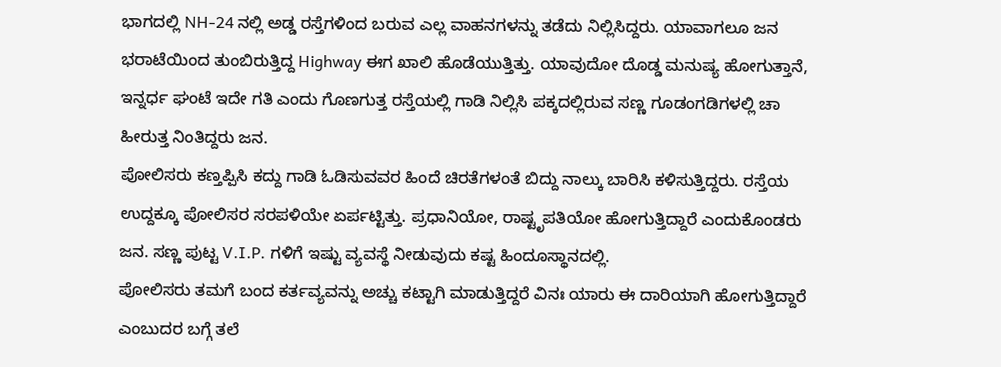ಭಾಗದಲ್ಲಿ NH-24 ನಲ್ಲಿ ಅಡ್ಡ ರಸ್ತೆಗಳಿಂದ ಬರುವ ಎಲ್ಲ ವಾಹನಗಳನ್ನು ತಡೆದು ನಿಲ್ಲಿಸಿದ್ದರು. ಯಾವಾಗಲೂ ಜನ ಭರಾಟೆಯಿಂದ ತುಂಬಿರುತ್ತಿದ್ದ Highway ಈಗ ಖಾಲಿ ಹೊಡೆಯುತ್ತಿತ್ತು. ಯಾವುದೋ ದೊಡ್ಡ ಮನುಷ್ಯ ಹೋಗುತ್ತಾನೆ, ಇನ್ನರ್ಧ ಘಂಟೆ ಇದೇ ಗತಿ ಎಂದು ಗೊಣಗುತ್ತ ರಸ್ತೆಯಲ್ಲಿ ಗಾಡಿ ನಿಲ್ಲಿಸಿ ಪಕ್ಕದಲ್ಲಿರುವ ಸಣ್ಣ ಗೂಡಂಗಡಿಗಳಲ್ಲಿ ಚಾ ಹೀರುತ್ತ ನಿಂತಿದ್ದರು ಜನ.
ಪೋಲಿಸರು ಕಣ್ತಪ್ಪಿಸಿ ಕದ್ದು ಗಾಡಿ ಓಡಿಸುವವರ ಹಿಂದೆ ಚಿರತೆಗಳಂತೆ ಬಿದ್ದು ನಾಲ್ಕು ಬಾರಿಸಿ ಕಳಿಸುತ್ತಿದ್ದರು. ರಸ್ತೆಯ ಉದ್ದಕ್ಕೂ ಪೋಲಿಸರ ಸರಪಳಿಯೇ ಏರ್ಪಟ್ಟಿತ್ತು. ಪ್ರಧಾನಿಯೋ, ರಾಷ್ಟೃಪತಿಯೋ ಹೋಗುತ್ತಿದ್ದಾರೆ ಎಂದುಕೊಂಡರು ಜನ. ಸಣ್ಣ ಪುಟ್ಟ V.I.P. ಗಳಿಗೆ ಇಷ್ಟು ವ್ಯವಸ್ಥೆ ನೀಡುವುದು ಕಷ್ಟ ಹಿಂದೂಸ್ಥಾನದಲ್ಲಿ.
ಪೋಲಿಸರು ತಮಗೆ ಬಂದ ಕರ್ತವ್ಯವನ್ನು ಅಚ್ಚು ಕಟ್ಟಾಗಿ ಮಾಡುತ್ತಿದ್ದರೆ ವಿನಃ ಯಾರು ಈ ದಾರಿಯಾಗಿ ಹೋಗುತ್ತಿದ್ದಾರೆ ಎಂಬುದರ ಬಗ್ಗೆ ತಲೆ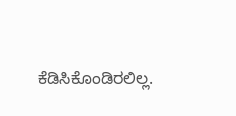ಕೆಡಿಸಿಕೊಂಡಿರಲಿಲ್ಲ.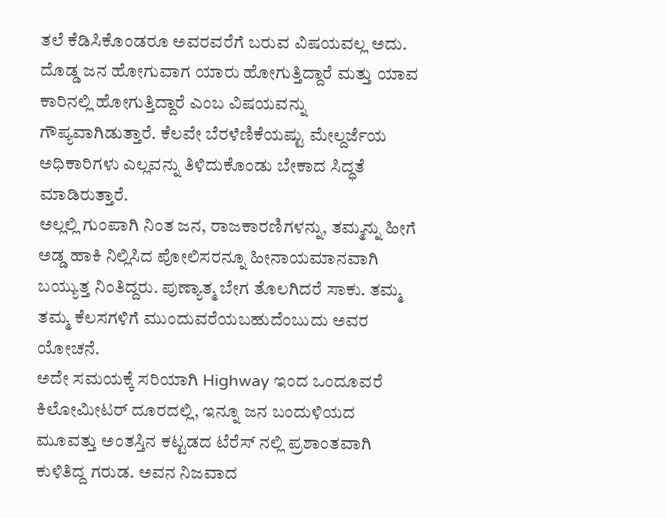ತಲೆ ಕೆಡಿಸಿಕೊಂಡರೂ ಅವರವರೆಗೆ ಬರುವ ವಿಷಯವಲ್ಲ ಅದು. ದೊಡ್ಡ ಜನ ಹೋಗುವಾಗ ಯಾರು ಹೋಗುತ್ತಿದ್ದಾರೆ ಮತ್ತು ಯಾವ ಕಾರಿನಲ್ಲಿ ಹೋಗುತ್ತಿದ್ದಾರೆ ಎಂಬ ವಿಷಯವನ್ನು ಗೌಪ್ಯವಾಗಿಡುತ್ತಾರೆ. ಕೆಲವೇ ಬೆರಳೆಣಿಕೆಯಷ್ಟು ಮೇಲ್ದರ್ಜೆಯ ಅಧಿಕಾರಿಗಳು ಎಲ್ಲವನ್ನು ತಿಳಿದುಕೊಂಡು ಬೇಕಾದ ಸಿದ್ಧತೆ ಮಾಡಿರುತ್ತಾರೆ.
ಅಲ್ಲಲ್ಲಿ ಗುಂಪಾಗಿ ನಿಂತ ಜನ, ರಾಜಕಾರಣಿಗಳನ್ನು, ತಮ್ಮನ್ನು ಹೀಗೆ ಅಡ್ಡ ಹಾಕಿ ನಿಲ್ಲಿಸಿದ ಪೋಲಿಸರನ್ನೂ ಹೀನಾಯಮಾನವಾಗಿ ಬಯ್ಯುತ್ತ ನಿಂತಿದ್ದರು. ಪುಣ್ಯಾತ್ಮ ಬೇಗ ತೊಲಗಿದರೆ ಸಾಕು. ತಮ್ಮ ತಮ್ಮ ಕೆಲಸಗಳಿಗೆ ಮುಂದುವರೆಯಬಹುದೆಂಬುದು ಅವರ ಯೋಚನೆ.
ಅದೇ ಸಮಯಕ್ಕೆ ಸರಿಯಾಗಿ Highway ಇಂದ ಒಂದೂವರೆ ಕಿಲೋಮೀಟರ್ ದೂರದಲ್ಲಿ, ಇನ್ನೂ ಜನ ಬಂದುಳಿಯದ ಮೂವತ್ತು ಅಂತಸ್ತಿನ ಕಟ್ಟಡದ ಟೆರೆಸ್ ನಲ್ಲಿ ಪ್ರಶಾಂತವಾಗಿ ಕುಳಿತಿದ್ದ ಗರುಡ. ಅವನ ನಿಜವಾದ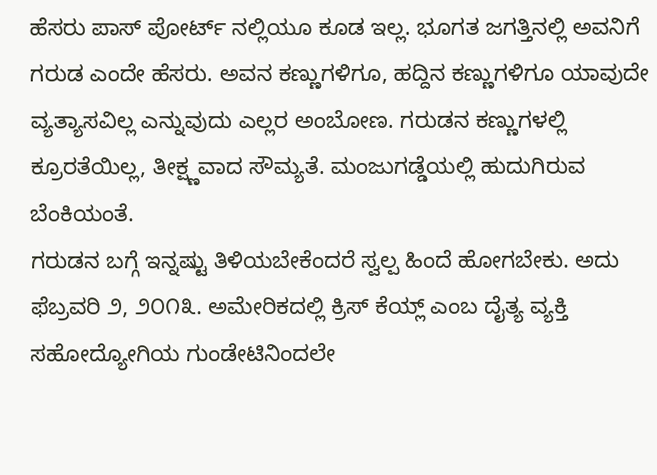ಹೆಸರು ಪಾಸ್ ಪೋರ್ಟ್ ನಲ್ಲಿಯೂ ಕೂಡ ಇಲ್ಲ. ಭೂಗತ ಜಗತ್ತಿನಲ್ಲಿ ಅವನಿಗೆ ಗರುಡ ಎಂದೇ ಹೆಸರು. ಅವನ ಕಣ್ಣುಗಳಿಗೂ, ಹದ್ದಿನ ಕಣ್ಣುಗಳಿಗೂ ಯಾವುದೇ ವ್ಯತ್ಯಾಸವಿಲ್ಲ ಎನ್ನುವುದು ಎಲ್ಲರ ಅಂಬೋಣ. ಗರುಡನ ಕಣ್ಣುಗಳಲ್ಲಿ ಕ್ರೂರತೆಯಿಲ್ಲ, ತೀಕ್ಷ್ಣವಾದ ಸೌಮ್ಯತೆ. ಮಂಜುಗಡ್ಡೆಯಲ್ಲಿ ಹುದುಗಿರುವ ಬೆಂಕಿಯಂತೆ.
ಗರುಡನ ಬಗ್ಗೆ ಇನ್ನಷ್ಟು ತಿಳಿಯಬೇಕೆಂದರೆ ಸ್ವಲ್ಪ ಹಿಂದೆ ಹೋಗಬೇಕು. ಅದು ಫೆಬ್ರವರಿ ೨, ೨೦೧೩. ಅಮೇರಿಕದಲ್ಲಿ ಕ್ರಿಸ್ ಕೆಯ್ಲ್ ಎಂಬ ದೈತ್ಯ ವ್ಯಕ್ತಿ ಸಹೋದ್ಯೋಗಿಯ ಗುಂಡೇಟಿನಿಂದಲೇ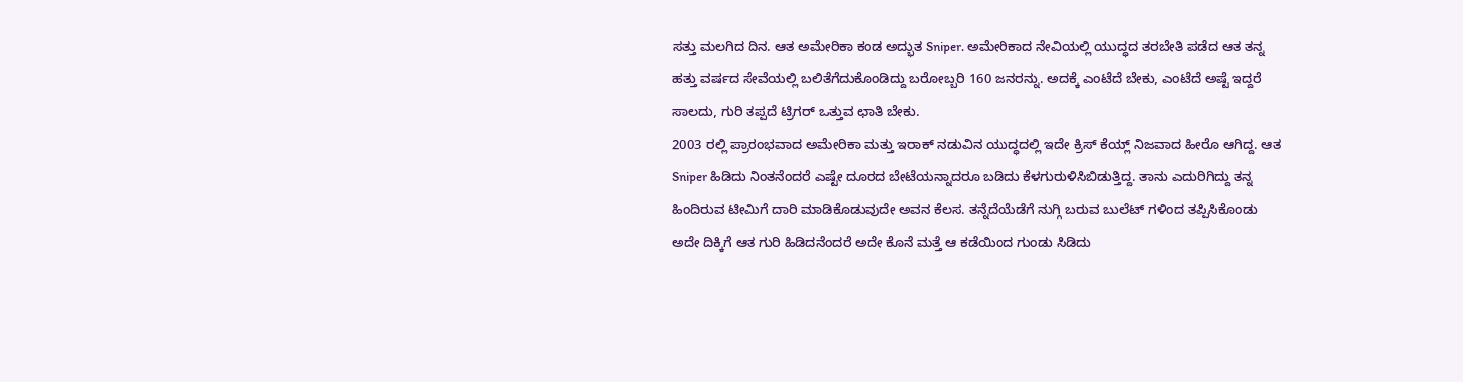ಸತ್ತು ಮಲಗಿದ ದಿನ. ಆತ ಅಮೇರಿಕಾ ಕಂಡ ಅದ್ಭುತ Sniper. ಅಮೇರಿಕಾದ ನೇವಿಯಲ್ಲಿ ಯುದ್ಧದ ತರಬೇತಿ ಪಡೆದ ಆತ ತನ್ನ ಹತ್ತು ವರ್ಷದ ಸೇವೆಯಲ್ಲಿ ಬಲಿತೆಗೆದುಕೊಂಡಿದ್ದು ಬರೋಬ್ಬರಿ 160 ಜನರನ್ನು. ಅದಕ್ಕೆ ಎಂಟೆದೆ ಬೇಕು, ಎಂಟೆದೆ ಅಷ್ಟೆ ಇದ್ದರೆ ಸಾಲದು, ಗುರಿ ತಪ್ಪದೆ ಟ್ರಿಗರ್ ಒತ್ತುವ ಛಾತಿ ಬೇಕು.
2003 ರಲ್ಲಿ ಪ್ರಾರಂಭವಾದ ಅಮೇರಿಕಾ ಮತ್ತು ಇರಾಕ್ ನಡುವಿನ ಯುದ್ಧದಲ್ಲಿ ಇದೇ ಕ್ರಿಸ್ ಕೆಯ್ಲ್ ನಿಜವಾದ ಹೀರೊ ಆಗಿದ್ದ. ಆತ Sniper ಹಿಡಿದು ನಿಂತನೆಂದರೆ ಎಷ್ಟೇ ದೂರದ ಬೇಟೆಯನ್ನಾದರೂ ಬಡಿದು ಕೆಳಗುರುಳಿಸಿಬಿಡುತ್ತಿದ್ದ. ತಾನು ಎದುರಿಗಿದ್ದು ತನ್ನ ಹಿಂದಿರುವ ಟೀಮಿಗೆ ದಾರಿ ಮಾಡಿಕೊಡುವುದೇ ಅವನ ಕೆಲಸ. ತನ್ನೆದೆಯೆಡೆಗೆ ನುಗ್ಗಿ ಬರುವ ಬುಲೆಟ್ ಗಳಿಂದ ತಪ್ಪಿಸಿಕೊಂಡು ಅದೇ ದಿಕ್ಕಿಗೆ ಆತ ಗುರಿ ಹಿಡಿದನೆಂದರೆ ಅದೇ ಕೊನೆ ಮತ್ತೆ ಆ ಕಡೆಯಿಂದ ಗುಂಡು ಸಿಡಿದು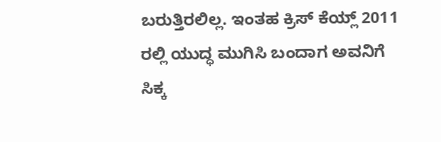ಬರುತ್ತಿರಲಿಲ್ಲ. ಇಂತಹ ಕ್ರಿಸ್ ಕೆಯ್ಲ್ 2011 ರಲ್ಲಿ ಯುದ್ಧ ಮುಗಿಸಿ ಬಂದಾಗ ಅವನಿಗೆ ಸಿಕ್ಕ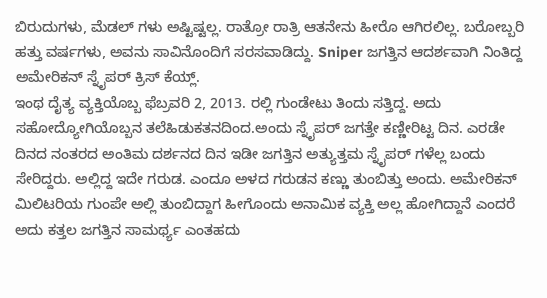ಬಿರುದುಗಳು, ಮೆಡಲ್ ಗಳು ಅಷ್ಟಿಷ್ಟಲ್ಲ. ರಾತ್ರೋ ರಾತ್ರಿ ಆತನೇನು ಹೀರೊ ಆಗಿರಲಿಲ್ಲ. ಬರೋಬ್ಬರಿ ಹತ್ತು ವರ್ಷಗಳು, ಅವನು ಸಾವಿನೊಂದಿಗೆ ಸರಸವಾಡಿದ್ದು. Sniper ಜಗತ್ತಿನ ಆದರ್ಶವಾಗಿ ನಿಂತಿದ್ದ ಅಮೇರಿಕನ್ ಸ್ನೈಪರ್ ಕ್ರಿಸ್ ಕೆಯ್ಲ್.
ಇಂಥ ದೈತ್ಯ ವ್ಯಕ್ತಿಯೊಬ್ಬ ಫೆಬ್ರವರಿ 2, 2013. ರಲ್ಲಿ ಗುಂಡೇಟು ತಿಂದು ಸತ್ತಿದ್ದ. ಅದು ಸಹೋದ್ಯೋಗಿಯೊಬ್ಬನ ತಲೆಹಿಡುಕತನದಿಂದ.ಅಂದು ಸ್ನೈಪರ್ ಜಗತ್ತೇ ಕಣ್ಣೀರಿಟ್ಟ ದಿನ. ಎರಡೇ ದಿನದ ನಂತರದ ಅಂತಿಮ ದರ್ಶನದ ದಿನ ಇಡೀ ಜಗತ್ತಿನ ಅತ್ಯುತ್ತಮ ಸ್ನೈಪರ್ ಗಳೆಲ್ಲ ಬಂದು ಸೇರಿದ್ದರು. ಅಲ್ಲಿದ್ದ ಇದೇ ಗರುಡ. ಎಂದೂ ಅಳದ ಗರುಡನ ಕಣ್ಣು ತುಂಬಿತ್ತು ಅಂದು. ಅಮೇರಿಕನ್ ಮಿಲಿಟರಿಯ ಗುಂಪೇ ಅಲ್ಲಿ ತುಂಬಿದ್ದಾಗ ಹೀಗೊಂದು ಅನಾಮಿಕ ವ್ಯಕ್ತಿ ಅಲ್ಲ ಹೋಗಿದ್ದಾನೆ ಎಂದರೆ ಅದು ಕತ್ತಲ ಜಗತ್ತಿನ ಸಾಮರ್ಥ್ಯ ಎಂತಹದು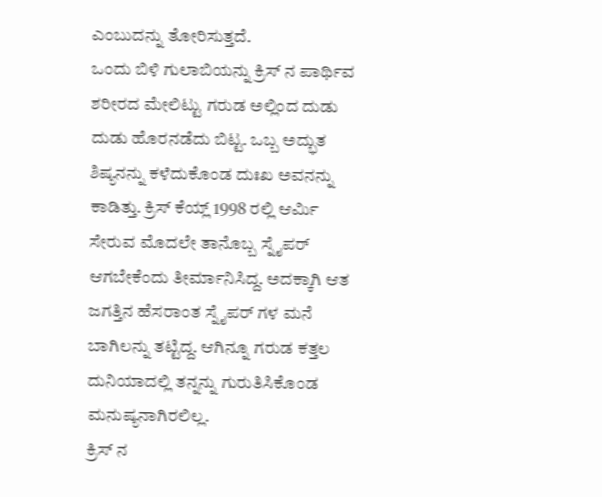ಎಂಬುದನ್ನು ತೋರಿಸುತ್ತದೆ.
ಒಂದು ಬಿಳಿ ಗುಲಾಬಿಯನ್ನು ಕ್ರಿಸ್ ನ ಪಾರ್ಥಿವ ಶರೀರದ ಮೇಲಿಟ್ಟು ಗರುಡ ಅಲ್ಲಿಂದ ದುಡು ದುಡು ಹೊರನಡೆದು ಬಿಟ್ಟ. ಒಬ್ಬ ಅದ್ಭುತ ಶಿಷ್ಯನನ್ನು ಕಳೆದುಕೊಂಡ ದುಃಖ ಅವನನ್ನು ಕಾಡಿತ್ತು. ಕ್ರಿಸ್ ಕೆಯ್ಲ್ 1998 ರಲ್ಲಿ ಆರ್ಮಿ ಸೇರುವ ಮೊದಲೇ ತಾನೊಬ್ಬ ಸ್ನೈಪರ್ ಆಗಬೇಕೆಂದು ತೀರ್ಮಾನಿಸಿದ್ದ. ಅದಕ್ಕಾಗಿ ಆತ ಜಗತ್ತಿನ ಹೆಸರಾಂತ ಸ್ನೈಪರ್ ಗಳ ಮನೆ ಬಾಗಿಲನ್ನು ತಟ್ಟಿದ್ದ. ಆಗಿನ್ನೂ ಗರುಡ ಕತ್ತಲ ದುನಿಯಾದಲ್ಲಿ ತನ್ನನ್ನು ಗುರುತಿಸಿಕೊಂಡ ಮನುಷ್ಯನಾಗಿರಲಿಲ್ಲ.
ಕ್ರಿಸ್ ನ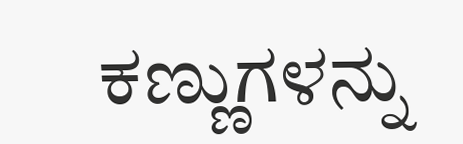ಕಣ್ಣುಗಳನ್ನು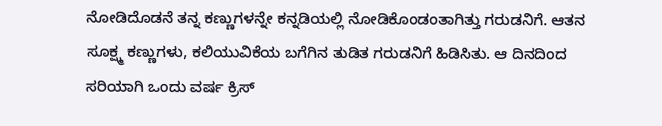ನೋಡಿದೊಡನೆ ತನ್ನ ಕಣ್ಣುಗಳನ್ನೇ ಕನ್ನಡಿಯಲ್ಲಿ ನೋಡಿಕೊಂಡಂತಾಗಿತ್ತು ಗರುಡನಿಗೆ. ಆತನ ಸೂಕ್ಷ್ಮ ಕಣ್ಣುಗಳು, ಕಲಿಯುವಿಕೆಯ ಬಗೆಗಿನ ತುಡಿತ ಗರುಡನಿಗೆ ಹಿಡಿಸಿತು. ಆ ದಿನದಿಂದ ಸರಿಯಾಗಿ ಒಂದು ವರ್ಷ ಕ್ರಿಸ್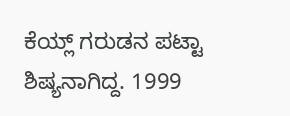ಕೆಯ್ಲ್ ಗರುಡನ ಪಟ್ಟಾ ಶಿಷ್ಯನಾಗಿದ್ದ. 1999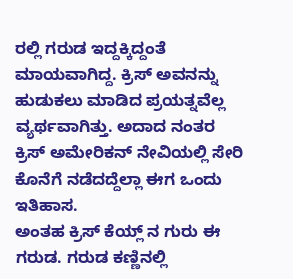ರಲ್ಲಿ ಗರುಡ ಇದ್ದಕ್ಕಿದ್ದಂತೆ ಮಾಯವಾಗಿದ್ದ. ಕ್ರಿಸ್ ಅವನನ್ನು ಹುಡುಕಲು ಮಾಡಿದ ಪ್ರಯತ್ನವೆಲ್ಲ ವ್ಯರ್ಥವಾಗಿತ್ತು. ಅದಾದ ನಂತರ ಕ್ರಿಸ್ ಅಮೇರಿಕನ್ ನೇವಿಯಲ್ಲಿ ಸೇರಿ ಕೊನೆಗೆ ನಡೆದದ್ದೆಲ್ಲಾ ಈಗ ಒಂದು ಇತಿಹಾಸ.
ಅಂತಹ ಕ್ರಿಸ್ ಕೆಯ್ಲ್ ನ ಗುರು ಈ ಗರುಡ. ಗರುಡ ಕಣ್ಣಿನಲ್ಲಿ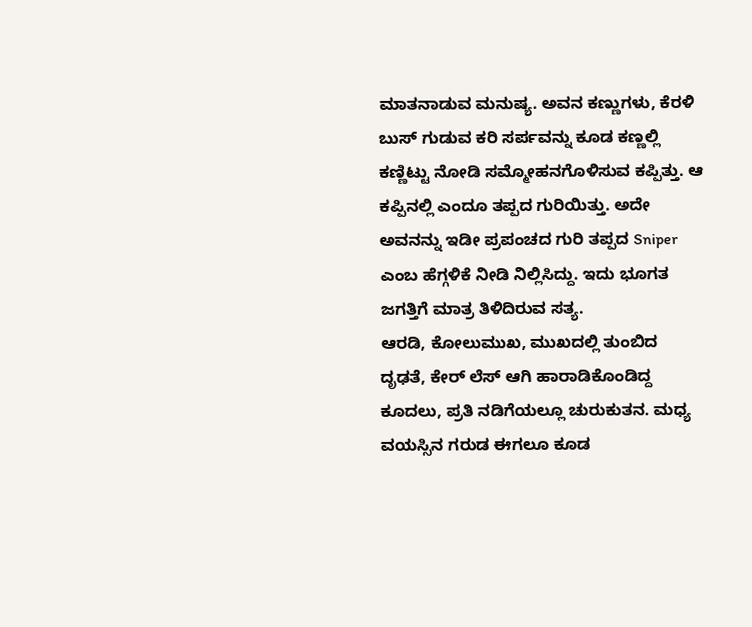ಮಾತನಾಡುವ ಮನುಷ್ಯ. ಅವನ ಕಣ್ಣುಗಳು, ಕೆರಳಿ ಬುಸ್ ಗುಡುವ ಕರಿ ಸರ್ಪವನ್ನು ಕೂಡ ಕಣ್ಣಲ್ಲಿ ಕಣ್ಣಿಟ್ಟು ನೋಡಿ ಸಮ್ಮೋಹನಗೊಳಿಸುವ ಕಪ್ಪಿತ್ತು. ಆ ಕಪ್ಪಿನಲ್ಲಿ ಎಂದೂ ತಪ್ಪದ ಗುರಿಯಿತ್ತು. ಅದೇ ಅವನನ್ನು ಇಡೀ ಪ್ರಪಂಚದ ಗುರಿ ತಪ್ಪದ Sniper ಎಂಬ ಹೆಗ್ಗಳಿಕೆ ನೀಡಿ ನಿಲ್ಲಿಸಿದ್ದು. ಇದು ಭೂಗತ ಜಗತ್ತಿಗೆ ಮಾತ್ರ ತಿಳಿದಿರುವ ಸತ್ಯ.
ಆರಡಿ, ಕೋಲುಮುಖ, ಮುಖದಲ್ಲಿ ತುಂಬಿದ ದೃಢತೆ, ಕೇರ್ ಲೆಸ್ ಆಗಿ ಹಾರಾಡಿಕೊಂಡಿದ್ದ ಕೂದಲು, ಪ್ರತಿ ನಡಿಗೆಯಲ್ಲೂ ಚುರುಕುತನ. ಮಧ್ಯ ವಯಸ್ಸಿನ ಗರುಡ ಈಗಲೂ ಕೂಡ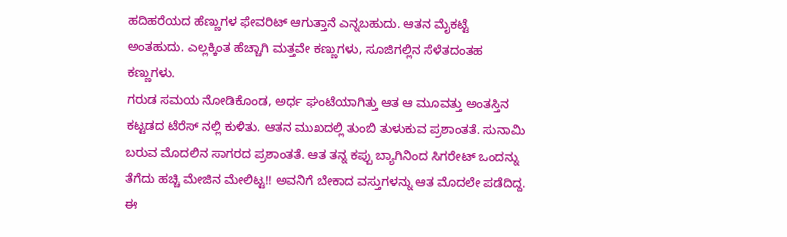ಹದಿಹರೆಯದ ಹೆಣ್ಣುಗಳ ಫೇವರಿಟ್ ಆಗುತ್ತಾನೆ ಎನ್ನಬಹುದು. ಆತನ ಮೈಕಟ್ಟೆ ಅಂತಹುದು. ಎಲ್ಲಕ್ಕಿಂತ ಹೆಚ್ಚಾಗಿ ಮತ್ತವೇ ಕಣ್ಣುಗಳು, ಸೂಜಿಗಲ್ಲಿನ ಸೆಳೆತದಂತಹ ಕಣ್ಣುಗಳು.
ಗರುಡ ಸಮಯ ನೋಡಿಕೊಂಡ, ಅರ್ಧ ಘಂಟೆಯಾಗಿತ್ತು ಆತ ಆ ಮೂವತ್ತು ಅಂತಸ್ತಿನ ಕಟ್ಟಡದ ಟೆರೆಸ್ ನಲ್ಲಿ ಕುಳಿತು. ಆತನ ಮುಖದಲ್ಲಿ ತುಂಬಿ ತುಳುಕುವ ಪ್ರಶಾಂತತೆ. ಸುನಾಮಿ ಬರುವ ಮೊದಲಿನ ಸಾಗರದ ಪ್ರಶಾಂತತೆ. ಆತ ತನ್ನ ಕಪ್ಪು ಬ್ಯಾಗಿನಿಂದ ಸಿಗರೇಟ್ ಒಂದನ್ನು ತೆಗೆದು ಹಚ್ಚಿ ಮೇಜಿನ ಮೇಲಿಟ್ಟ!! ಅವನಿಗೆ ಬೇಕಾದ ವಸ್ತುಗಳನ್ನು ಆತ ಮೊದಲೇ ಪಡೆದಿದ್ದ. ಈ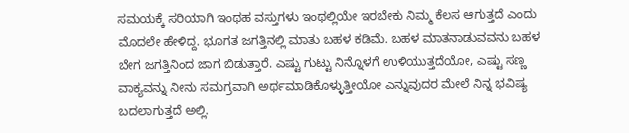ಸಮಯಕ್ಕೆ ಸರಿಯಾಗಿ ಇಂಥಹ ವಸ್ತುಗಳು ಇಂಥಲ್ಲಿಯೇ ಇರಬೇಕು ನಿಮ್ಮ ಕೆಲಸ ಆಗುತ್ತದೆ ಎಂದು ಮೊದಲೇ ಹೇಳಿದ್ದ. ಭೂಗತ ಜಗತ್ತಿನಲ್ಲಿ ಮಾತು ಬಹಳ ಕಡಿಮೆ. ಬಹಳ ಮಾತನಾಡುವವನು ಬಹಳ ಬೇಗ ಜಗತ್ತಿನಿಂದ ಜಾಗ ಬಿಡುತ್ತಾರೆ. ಎಷ್ಟು ಗುಟ್ಟು ನಿನ್ನೊಳಗೆ ಉಳಿಯುತ್ತದೆಯೋ, ಎಷ್ಟು ಸಣ್ಣ ವಾಕ್ಯವನ್ನು ನೀನು ಸಮಗ್ರವಾಗಿ ಅರ್ಥಮಾಡಿಕೊಳ್ಳುತ್ತೀಯೋ ಎನ್ನುವುದರ ಮೇಲೆ ನಿನ್ನ ಭವಿಷ್ಯ ಬದಲಾಗುತ್ತದೆ ಅಲ್ಲಿ.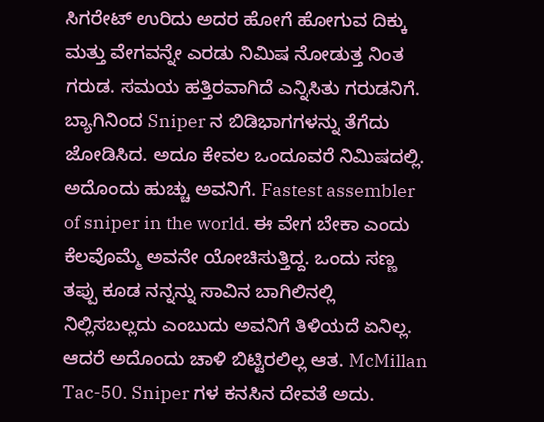ಸಿಗರೇಟ್ ಉರಿದು ಅದರ ಹೋಗೆ ಹೋಗುವ ದಿಕ್ಕು ಮತ್ತು ವೇಗವನ್ನೇ ಎರಡು ನಿಮಿಷ ನೋಡುತ್ತ ನಿಂತ ಗರುಡ. ಸಮಯ ಹತ್ತಿರವಾಗಿದೆ ಎನ್ನಿಸಿತು ಗರುಡನಿಗೆ.
ಬ್ಯಾಗಿನಿಂದ Sniper ನ ಬಿಡಿಭಾಗಗಳನ್ನು ತೆಗೆದು ಜೋಡಿಸಿದ. ಅದೂ ಕೇವಲ ಒಂದೂವರೆ ನಿಮಿಷದಲ್ಲಿ. ಅದೊಂದು ಹುಚ್ಚು ಅವನಿಗೆ. Fastest assembler of sniper in the world. ಈ ವೇಗ ಬೇಕಾ ಎಂದು ಕೆಲವೊಮ್ಮೆ ಅವನೇ ಯೋಚಿಸುತ್ತಿದ್ದ. ಒಂದು ಸಣ್ಣ ತಪ್ಪು ಕೂಡ ನನ್ನನ್ನು ಸಾವಿನ ಬಾಗಿಲಿನಲ್ಲಿ ನಿಲ್ಲಿಸಬಲ್ಲದು ಎಂಬುದು ಅವನಿಗೆ ತಿಳಿಯದೆ ಏನಿಲ್ಲ. ಆದರೆ ಅದೊಂದು ಚಾಳಿ ಬಿಟ್ಟಿರಲಿಲ್ಲ ಆತ. McMillan Tac-50. Sniper ಗಳ ಕನಸಿನ ದೇವತೆ ಅದು.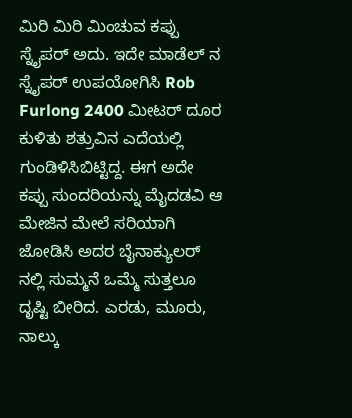ಮಿರಿ ಮಿರಿ ಮಿಂಚುವ ಕಪ್ಪು ಸ್ನೈಪರ್ ಅದು. ಇದೇ ಮಾಡೆಲ್ ನ ಸ್ನೈಪರ್ ಉಪಯೋಗಿಸಿ Rob Furlong 2400 ಮೀಟರ್ ದೂರ ಕುಳಿತು ಶತ್ರುವಿನ ಎದೆಯಲ್ಲಿ ಗುಂಡಿಳಿಸಿಬಿಟ್ಟಿದ್ದ. ಈಗ ಅದೇ ಕಪ್ಪು ಸುಂದರಿಯನ್ನು ಮೈದಡವಿ ಆ ಮೇಜಿನ ಮೇಲೆ ಸರಿಯಾಗಿ ಜೋಡಿಸಿ ಅದರ ಬೈನಾಕ್ಯುಲರ್ ನಲ್ಲಿ ಸುಮ್ಮನೆ ಒಮ್ಮೆ ಸುತ್ತಲೂ ದೃಷ್ಟಿ ಬೀರಿದ. ಎರಡು, ಮೂರು, ನಾಲ್ಕು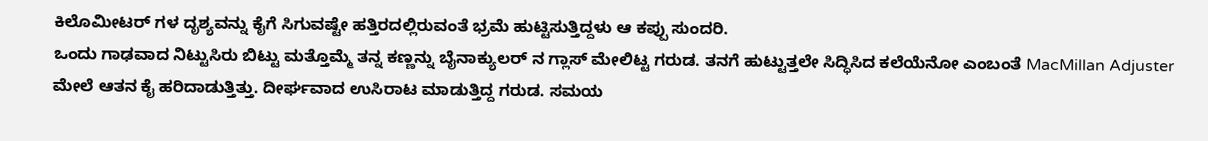ಕಿಲೊಮೀಟರ್ ಗಳ ದೃಶ್ಯವನ್ನು ಕೈಗೆ ಸಿಗುವಷ್ಟೇ ಹತ್ತಿರದಲ್ಲಿರುವಂತೆ ಭ್ರಮೆ ಹುಟ್ಟಿಸುತ್ತಿದ್ದಳು ಆ ಕಪ್ಪು ಸುಂದರಿ.
ಒಂದು ಗಾಢವಾದ ನಿಟ್ಟುಸಿರು ಬಿಟ್ಟು ಮತ್ತೊಮ್ಮೆ ತನ್ನ ಕಣ್ಣನ್ನು ಬೈನಾಕ್ಯುಲರ್ ನ ಗ್ಲಾಸ್ ಮೇಲಿಟ್ಟ ಗರುಡ. ತನಗೆ ಹುಟ್ಟುತ್ತಲೇ ಸಿದ್ಧಿಸಿದ ಕಲೆಯೆನೋ ಎಂಬಂತೆ MacMillan Adjuster ಮೇಲೆ ಆತನ ಕೈ ಹರಿದಾಡುತ್ತಿತ್ತು. ದೀರ್ಘವಾದ ಉಸಿರಾಟ ಮಾಡುತ್ತಿದ್ದ ಗರುಡ. ಸಮಯ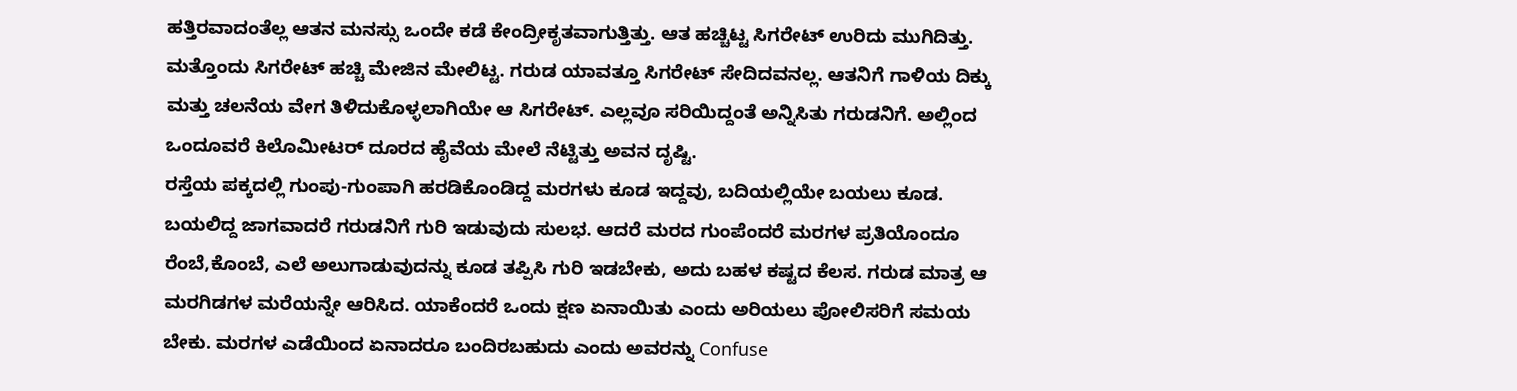ಹತ್ತಿರವಾದಂತೆಲ್ಲ ಆತನ ಮನಸ್ಸು ಒಂದೇ ಕಡೆ ಕೇಂದ್ರೀಕೃತವಾಗುತ್ತಿತ್ತು. ಆತ ಹಚ್ಚಿಟ್ಟ ಸಿಗರೇಟ್ ಉರಿದು ಮುಗಿದಿತ್ತು. ಮತ್ತೊಂದು ಸಿಗರೇಟ್ ಹಚ್ಚಿ ಮೇಜಿನ ಮೇಲಿಟ್ಟ. ಗರುಡ ಯಾವತ್ತೂ ಸಿಗರೇಟ್ ಸೇದಿದವನಲ್ಲ. ಆತನಿಗೆ ಗಾಳಿಯ ದಿಕ್ಕು ಮತ್ತು ಚಲನೆಯ ವೇಗ ತಿಳಿದುಕೊಳ್ಳಲಾಗಿಯೇ ಆ ಸಿಗರೇಟ್. ಎಲ್ಲವೂ ಸರಿಯಿದ್ದಂತೆ ಅನ್ನಿಸಿತು ಗರುಡನಿಗೆ. ಅಲ್ಲಿಂದ ಒಂದೂವರೆ ಕಿಲೊಮೀಟರ್ ದೂರದ ಹೈವೆಯ ಮೇಲೆ ನೆಟ್ಟಿತ್ತು ಅವನ ದೃಷ್ಟಿ.
ರಸ್ತೆಯ ಪಕ್ಕದಲ್ಲಿ ಗುಂಪು-ಗುಂಪಾಗಿ ಹರಡಿಕೊಂಡಿದ್ದ ಮರಗಳು ಕೂಡ ಇದ್ದವು, ಬದಿಯಲ್ಲಿಯೇ ಬಯಲು ಕೂಡ. ಬಯಲಿದ್ದ ಜಾಗವಾದರೆ ಗರುಡನಿಗೆ ಗುರಿ ಇಡುವುದು ಸುಲಭ. ಆದರೆ ಮರದ ಗುಂಪೆಂದರೆ ಮರಗಳ ಪ್ರತಿಯೊಂದೂ ರೆಂಬೆ,ಕೊಂಬೆ, ಎಲೆ ಅಲುಗಾಡುವುದನ್ನು ಕೂಡ ತಪ್ಪಿಸಿ ಗುರಿ ಇಡಬೇಕು, ಅದು ಬಹಳ ಕಷ್ಟದ ಕೆಲಸ. ಗರುಡ ಮಾತ್ರ ಆ ಮರಗಿಡಗಳ ಮರೆಯನ್ನೇ ಆರಿಸಿದ. ಯಾಕೆಂದರೆ ಒಂದು ಕ್ಷಣ ಏನಾಯಿತು ಎಂದು ಅರಿಯಲು ಪೋಲಿಸರಿಗೆ ಸಮಯ ಬೇಕು. ಮರಗಳ ಎಡೆಯಿಂದ ಏನಾದರೂ ಬಂದಿರಬಹುದು ಎಂದು ಅವರನ್ನು Confuse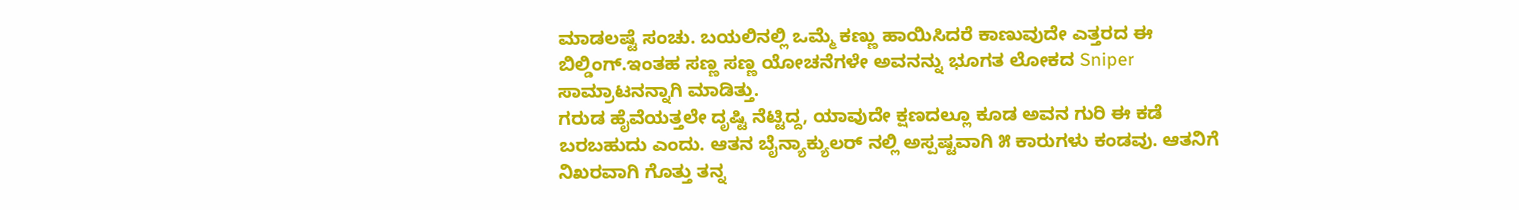ಮಾಡಲಷ್ಟೆ ಸಂಚು. ಬಯಲಿನಲ್ಲಿ ಒಮ್ಮೆ ಕಣ್ಣು ಹಾಯಿಸಿದರೆ ಕಾಣುವುದೇ ಎತ್ತರದ ಈ ಬಿಲ್ಡಿಂಗ್.ಇಂತಹ ಸಣ್ಣ ಸಣ್ಣ ಯೋಚನೆಗಳೇ ಅವನನ್ನು ಭೂಗತ ಲೋಕದ Sniper ಸಾಮ್ರಾಟನನ್ನಾಗಿ ಮಾಡಿತ್ತು.
ಗರುಡ ಹೈವೆಯತ್ತಲೇ ದೃಷ್ಟಿ ನೆಟ್ಟಿದ್ದ, ಯಾವುದೇ ಕ್ಷಣದಲ್ಲೂ ಕೂಡ ಅವನ ಗುರಿ ಈ ಕಡೆ ಬರಬಹುದು ಎಂದು. ಆತನ ಬೈನ್ಯಾಕ್ಯುಲರ್ ನಲ್ಲಿ ಅಸ್ಪಷ್ಟವಾಗಿ ೫ ಕಾರುಗಳು ಕಂಡವು. ಆತನಿಗೆ ನಿಖರವಾಗಿ ಗೊತ್ತು ತನ್ನ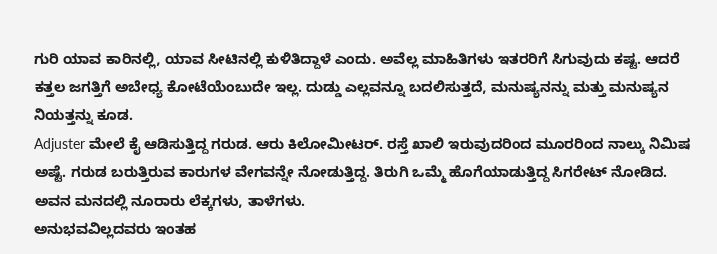ಗುರಿ ಯಾವ ಕಾರಿನಲ್ಲಿ, ಯಾವ ಸೀಟಿನಲ್ಲಿ ಕುಳಿತಿದ್ದಾಳೆ ಎಂದು. ಅವೆಲ್ಲ ಮಾಹಿತಿಗಳು ಇತರರಿಗೆ ಸಿಗುವುದು ಕಷ್ಟ. ಆದರೆ ಕತ್ತಲ ಜಗತ್ತಿಗೆ ಅಬೇಧ್ಯ ಕೋಟೆಯೆಂಬುದೇ ಇಲ್ಲ. ದುಡ್ಡು ಎಲ್ಲವನ್ನೂ ಬದಲಿಸುತ್ತದೆ, ಮನುಷ್ಯನನ್ನು ಮತ್ತು ಮನುಷ್ಯನ ನಿಯತ್ತನ್ನು ಕೂಡ.
Adjuster ಮೇಲೆ ಕೈ ಆಡಿಸುತ್ತಿದ್ದ ಗರುಡ. ಆರು ಕಿಲೋಮೀಟರ್. ರಸ್ತೆ ಖಾಲಿ ಇರುವುದರಿಂದ ಮೂರರಿಂದ ನಾಲ್ಕು ನಿಮಿಷ ಅಷ್ಟೆ. ಗರುಡ ಬರುತ್ತಿರುವ ಕಾರುಗಳ ವೇಗವನ್ನೇ ನೋಡುತ್ತಿದ್ದ. ತಿರುಗಿ ಒಮ್ಮೆ ಹೊಗೆಯಾಡುತ್ತಿದ್ದ ಸಿಗರೇಟ್ ನೋಡಿದ. ಅವನ ಮನದಲ್ಲಿ ನೂರಾರು ಲೆಕ್ಕಗಳು, ತಾಳೆಗಳು.
ಅನುಭವವಿಲ್ಲದವರು ಇಂತಹ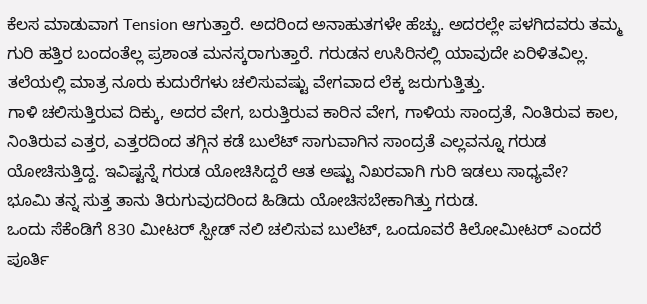ಕೆಲಸ ಮಾಡುವಾಗ Tension ಆಗುತ್ತಾರೆ. ಅದರಿಂದ ಅನಾಹುತಗಳೇ ಹೆಚ್ಚು. ಅದರಲ್ಲೇ ಪಳಗಿದವರು ತಮ್ಮ ಗುರಿ ಹತ್ತಿರ ಬಂದಂತೆಲ್ಲ ಪ್ರಶಾಂತ ಮನಸ್ಕರಾಗುತ್ತಾರೆ. ಗರುಡನ ಉಸಿರಿನಲ್ಲಿ ಯಾವುದೇ ಏರಿಳಿತವಿಲ್ಲ. ತಲೆಯಲ್ಲಿ ಮಾತ್ರ ನೂರು ಕುದುರೆಗಳು ಚಲಿಸುವಷ್ಟು ವೇಗವಾದ ಲೆಕ್ಕ ಜರುಗುತ್ತಿತ್ತು.
ಗಾಳಿ ಚಲಿಸುತ್ತಿರುವ ದಿಕ್ಕು, ಅದರ ವೇಗ, ಬರುತ್ತಿರುವ ಕಾರಿನ ವೇಗ, ಗಾಳಿಯ ಸಾಂದ್ರತೆ, ನಿಂತಿರುವ ಕಾಲ, ನಿಂತಿರುವ ಎತ್ತರ, ಎತ್ತರದಿಂದ ತಗ್ಗಿನ ಕಡೆ ಬುಲೆಟ್ ಸಾಗುವಾಗಿನ ಸಾಂದ್ರತೆ ಎಲ್ಲವನ್ನೂ ಗರುಡ ಯೋಚಿಸುತ್ತಿದ್ದ. ಇವಿಷ್ಟನ್ನೆ ಗರುಡ ಯೋಚಿಸಿದ್ದರೆ ಆತ ಅಷ್ಟು ನಿಖರವಾಗಿ ಗುರಿ ಇಡಲು ಸಾಧ್ಯವೇ?
ಭೂಮಿ ತನ್ನ ಸುತ್ತ ತಾನು ತಿರುಗುವುದರಿಂದ ಹಿಡಿದು ಯೋಚಿಸಬೇಕಾಗಿತ್ತು ಗರುಡ.
ಒಂದು ಸೆಕೆಂಡಿಗೆ 830 ಮೀಟರ್ ಸ್ಪೀಡ್ ನಲಿ ಚಲಿಸುವ ಬುಲೆಟ್, ಒಂದೂವರೆ ಕಿಲೋಮೀಟರ್ ಎಂದರೆ ಪೂರ್ತಿ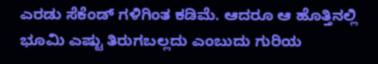ಎರಡು ಸೆಕೆಂಡ್ ಗಳಿಗಿಂತ ಕಡಿಮೆ. ಆದರೂ ಆ ಹೊತ್ತಿನಲ್ಲಿ ಭೂಮಿ ಎಷ್ಟು ತಿರುಗಬಲ್ಲದು ಎಂಬುದು ಗುರಿಯ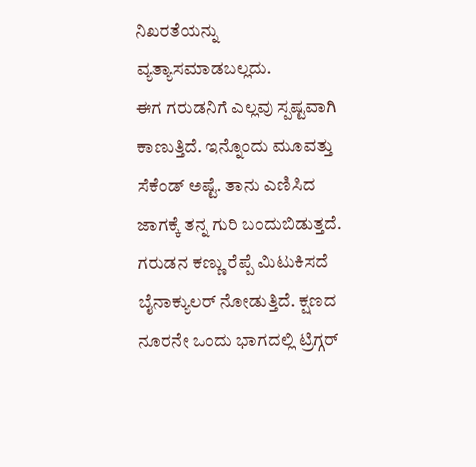ನಿಖರತೆಯನ್ನು ವ್ಯತ್ಯಾಸಮಾಡಬಲ್ಲದು.
ಈಗ ಗರುಡನಿಗೆ ಎಲ್ಲವು ಸ್ಪಷ್ಟವಾಗಿ ಕಾಣುತ್ತಿದೆ. ಇನ್ನೊಂದು ಮೂವತ್ತು ಸೆಕೆಂಡ್ ಅಷ್ಟೆ. ತಾನು ಎಣಿಸಿದ ಜಾಗಕ್ಕೆ ತನ್ನ ಗುರಿ ಬಂದುಬಿಡುತ್ತದೆ.
ಗರುಡನ ಕಣ್ಣು ರೆಪ್ಪೆ ಮಿಟುಕಿಸದೆ ಬೈನಾಕ್ಯುಲರ್ ನೋಡುತ್ತಿದೆ. ಕ್ಷಣದ ನೂರನೇ ಒಂದು ಭಾಗದಲ್ಲಿ ಟ್ರಿಗ್ಗರ್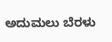ಅದುಮಲು ಬೆರಳು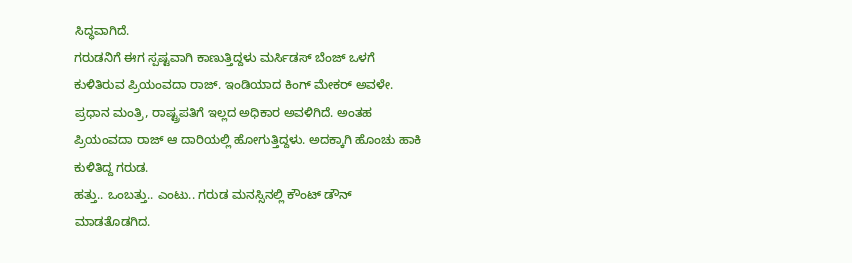ಸಿದ್ಧವಾಗಿದೆ.
ಗರುಡನಿಗೆ ಈಗ ಸ್ಪಷ್ಟವಾಗಿ ಕಾಣುತ್ತಿದ್ದಳು ಮರ್ಸಿಡಸ್ ಬೆಂಜ್ ಒಳಗೆ ಕುಳಿತಿರುವ ಪ್ರಿಯಂವದಾ ರಾಜ್. ಇಂಡಿಯಾದ ಕಿಂಗ್ ಮೇಕರ್ ಅವಳೇ. ಪ್ರಧಾನ ಮಂತ್ರಿ, ರಾಷ್ಟ್ರಪತಿಗೆ ಇಲ್ಲದ ಅಧಿಕಾರ ಅವಳಿಗಿದೆ. ಅಂತಹ ಪ್ರಿಯಂವದಾ ರಾಜ್ ಆ ದಾರಿಯಲ್ಲಿ ಹೋಗುತ್ತಿದ್ದಳು. ಅದಕ್ಕಾಗಿ ಹೊಂಚು ಹಾಕಿ ಕುಳಿತಿದ್ದ ಗರುಡ.
ಹತ್ತು.. ಒಂಬತ್ತು.. ಎಂಟು.. ಗರುಡ ಮನಸ್ಸಿನಲ್ಲಿ ಕೌಂಟ್ ಡೌನ್ ಮಾಡತೊಡಗಿದ.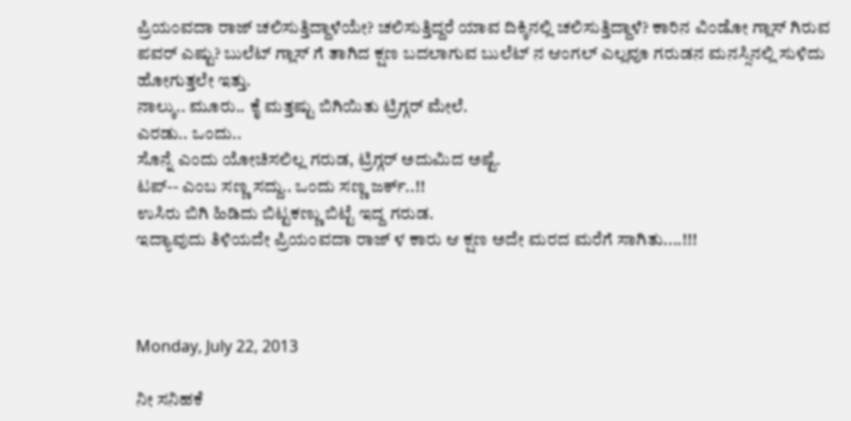ಪ್ರಿಯಂವದಾ ರಾಜ್ ಚಲಿಸುತ್ತಿದ್ದಾಳೆಯೇ? ಚಲಿಸುತ್ತಿದ್ದರೆ ಯಾವ ದಿಕ್ಕಿನಲ್ಲಿ ಚಲಿಸುತ್ತಿದ್ದಾಳೆ? ಕಾರಿನ ವಿಂಡೋ ಗ್ಲಾಸ್ ಗಿರುವ ಪವರ್ ಎಷ್ಟು? ಬುಲೆಟ್ ಗ್ಲಾಸ್ ಗೆ ತಾಗಿದ ಕ್ಷಣ ಬದಲಾಗುವ ಬುಲೆಟ್ ನ ಆಂಗಲ್ ಎಲ್ಲವೂ ಗರುಡನ ಮನಸ್ಸಿನಲ್ಲಿ ಸುಳಿದು ಹೋಗುತ್ತಲೇ ಇತ್ತು.
ನಾಲ್ಕು.. ಮೂರು.. ಕೈ ಮತ್ತಷ್ಟು ಬಿಗಿಯಿತು ಟ್ರಿಗ್ಗರ್ ಮೇಲೆ.
ಎರಡು.. ಒಂದು..
ಸೊನ್ನೆ ಎಂದು ಯೋಚಿಸಲಿಲ್ಲ ಗರುಡ, ಟ್ರಿಗ್ಗರ್ ಅದುಮಿದ ಅಷ್ಟೆ.
ಟಪ್-- ಎಂಬ ಸಣ್ಣ ಸದ್ದು.. ಒಂದು ಸಣ್ಣ ಜರ್ಕ್..!!
ಉಸಿರು ಬಿಗಿ ಹಿಡಿದು ಬಿಟ್ಟಕಣ್ಣು ಬಿಟ್ಟೆ ಇದ್ದ ಗರುಡ.
ಇದ್ಯಾವುದು ತಿಳಿಯದೇ ಪ್ರಿಯಂವದಾ ರಾಜ್ ಳ ಕಾರು ಆ ಕ್ಷಣ ಅದೇ ಮರದ ಮರೆಗೆ ಸಾಗಿತು....!!!



Monday, July 22, 2013

ನೀ ಸನಿಹಕೆ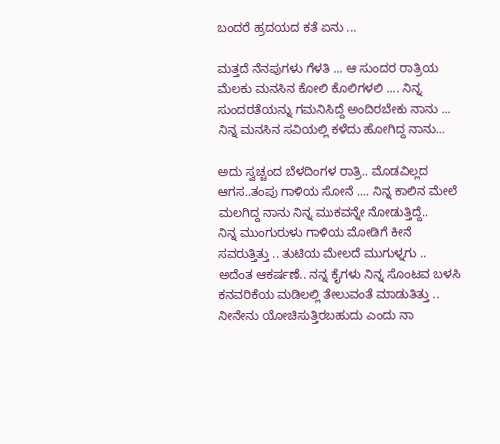ಬಂದರೆ ಹ್ರದಯದ ಕತೆ ಏನು ...

ಮತ್ತದೆ ನೆನಪುಗಳು ಗೆಳತಿ ... ಆ ಸುಂದರ ರಾತ್ರಿಯ ಮೆಲಕು ಮನಸಿನ ಕೋಲಿ ಕೊಲಿಗಳಲಿ .... ನಿನ್ನ ಸುಂದರತೆಯನ್ನು ಗಮನಿಸಿದ್ದೆ ಅಂದಿರಬೇಕು ನಾನು ... ನಿನ್ನ ಮನಸಿನ ಸವಿಯಲ್ಲಿ ಕಳೆದು ಹೋಗಿದ್ದ ನಾನು...

ಅದು ಸ್ವಚ್ಚಂದ ಬೆಳದಿಂಗಳ ರಾತ್ರಿ.. ಮೊಡವಿಲ್ಲದ ಆಗಸ..ತಂಪು ಗಾಳಿಯ ಸೋನೆ .... ನಿನ್ನ ಕಾಲಿನ ಮೇಲೆ ಮಲಗಿದ್ದ ನಾನು ನಿನ್ನ ಮುಕವನ್ನೇ ನೋಡುತ್ತಿದ್ದೆ..
ನಿನ್ನ ಮುಂಗುರುಳು ಗಾಳಿಯ ಮೋಡಿಗೆ ಕೀನೆ ಸವರುತ್ತಿತ್ತು .. ತುಟಿಯ ಮೇಲದೆ ಮುಗುಳ್ನಗು ..
ಅದೆಂತ ಆಕರ್ಷಣೆ.. ನನ್ನ ಕೈಗಳು ನಿನ್ನ ಸೊಂಟವ ಬಳಸಿ ಕನವರಿಕೆಯ ಮಡಿಲಲ್ಲಿ ತೇಲುವಂತೆ ಮಾಡುತಿತ್ತು .. ನೀನೇನು ಯೋಚಿಸುತ್ತಿರಬಹುದು ಎಂದು ನಾ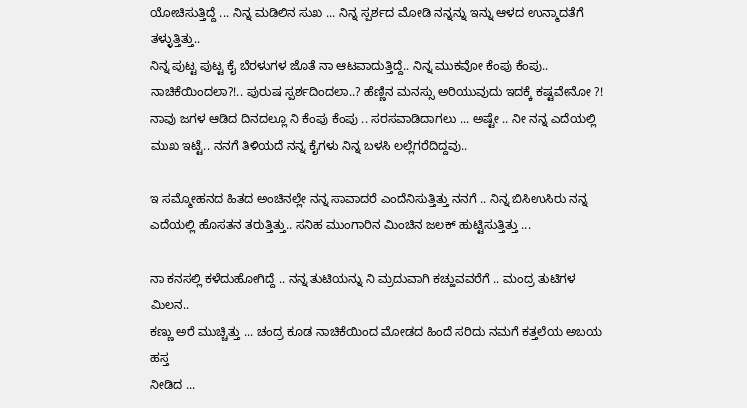ಯೋಚಿಸುತ್ತಿದ್ದೆ ... ನಿನ್ನ ಮಡಿಲಿನ ಸುಖ ... ನಿನ್ನ ಸ್ಪರ್ಶದ ಮೋಡಿ ನನ್ನನ್ನು ಇನ್ನು ಆಳದ ಉನ್ಮಾದತೆಗೆ ತಳ್ಳುತ್ತಿತ್ತು..
ನಿನ್ನ ಪುಟ್ಟ ಪುಟ್ಟ ಕೈ ಬೆರಳುಗಳ ಜೊತೆ ನಾ ಆಟವಾದುತ್ತಿದ್ದೆ.. ನಿನ್ನ ಮುಕವೋ ಕೆಂಪು ಕೆಂಪು.. ನಾಚಿಕೆಯಿಂದಲಾ?!.. ಪುರುಷ ಸ್ಪರ್ಶದಿಂದಲಾ..? ಹೆಣ್ಣಿನ ಮನಸ್ಸು ಅರಿಯುವುದು ಇದಕ್ಕೆ ಕಷ್ಟವೇನೋ ?! ನಾವು ಜಗಳ ಆಡಿದ ದಿನದಲ್ಲೂ ನಿ ಕೆಂಪು ಕೆಂಪು .. ಸರಸವಾಡಿದಾಗಲು ... ಅಷ್ಟೇ .. ನೀ ನನ್ನ ಎದೆಯಲ್ಲಿ ಮುಖ ಇಟ್ಟೆ.. ನನಗೆ ತಿಳಿಯದೆ ನನ್ನ ಕೈಗಳು ನಿನ್ನ ಬಳಸಿ ಲಲ್ಲೆಗರೆದಿದ್ದವು..

ಇ ಸಮ್ಮೋಹನದ ಹಿತದ ಅಂಚಿನಲ್ಲೇ ನನ್ನ ಸಾವಾದರೆ ಎಂದೆನಿಸುತ್ತಿತ್ತು ನನಗೆ .. ನಿನ್ನ ಬಿಸಿಉಸಿರು ನನ್ನ ಎದೆಯಲ್ಲಿ ಹೊಸತನ ತರುತ್ತಿತ್ತು.. ಸನಿಹ ಮುಂಗಾರಿನ ಮಿಂಚಿನ ಜಲಕ್ ಹುಟ್ಟಿಸುತ್ತಿತ್ತು ...

ನಾ ಕನಸಲ್ಲಿ ಕಳೆದುಹೋಗಿದ್ದೆ .. ನನ್ನ ತುಟಿಯನ್ನು ನಿ ಮ್ರದುವಾಗಿ ಕಚ್ಹುವವರೆಗೆ .. ಮಂದ್ರ ತುಟಿಗಳ ಮಿಲನ..
ಕಣ್ಣು ಅರೆ ಮುಚ್ಚಿತ್ತು ... ಚಂದ್ರ ಕೂಡ ನಾಚಿಕೆಯಿಂದ ಮೋಡದ ಹಿಂದೆ ಸರಿದು ನಮಗೆ ಕತ್ತಲೆಯ ಅಬಯ ಹಸ್ತ
ನೀಡಿದ ...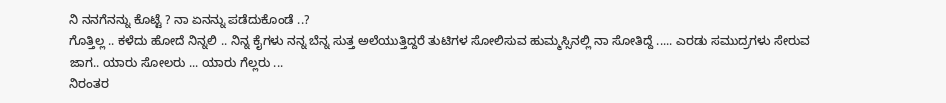ನಿ ನನಗೆನನ್ನು ಕೊಟ್ಟೆ ? ನಾ ಏನನ್ನು ಪಡೆದುಕೊಂಡೆ ..?
ಗೊತ್ತಿಲ್ಲ .. ಕಳೆದು ಹೋದೆ ನಿನ್ನಲಿ .. ನಿನ್ನ ಕೈಗಳು ನನ್ನ ಬೆನ್ನ ಸುತ್ತ ಅಲೆಯುತ್ತಿದ್ದರೆ ತುಟಿಗಳ ಸೋಲಿಸುವ ಹುಮ್ಮಸ್ಸಿನಲ್ಲಿ ನಾ ಸೋತಿದ್ದೆ ..... ಎರಡು ಸಮುದ್ರಗಳು ಸೇರುವ ಜಾಗ.. ಯಾರು ಸೋಲರು ... ಯಾರು ಗೆಲ್ಲರು ...
ನಿರಂತರ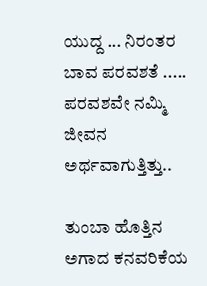ಯುದ್ದ ... ನಿರಂತರ ಬಾವ ಪರವಶತೆ ..... ಪರವಶವೇ ನಮ್ಮಿ ಜೀವನ ಅರ್ಥವಾಗುತ್ತಿತ್ತು..

ತುಂಬಾ ಹೊತ್ತಿನ ಅಗಾದ ಕನವರಿಕೆಯ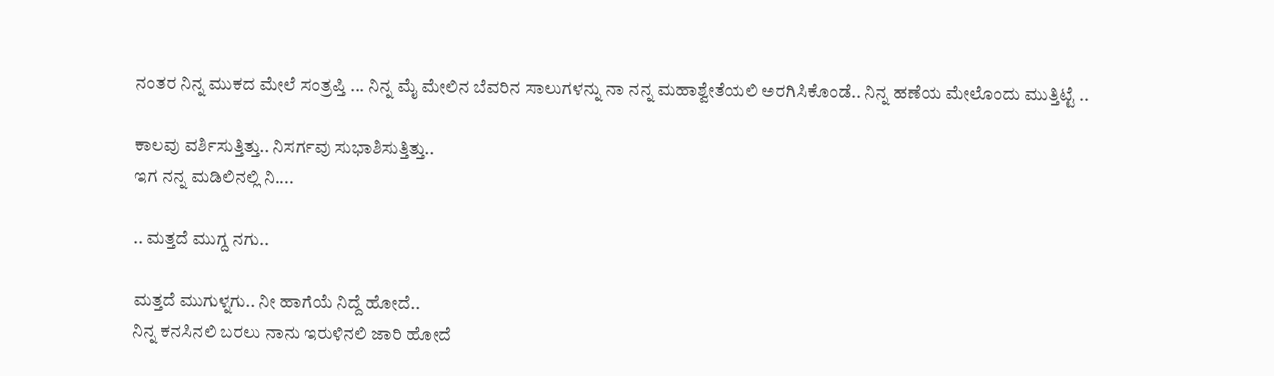ನಂತರ ನಿನ್ನ ಮುಕದ ಮೇಲೆ ಸಂತ್ರಪ್ತಿ ... ನಿನ್ನ ಮೈ ಮೇಲಿನ ಬೆವರಿನ ಸಾಲುಗಳನ್ನು ನಾ ನನ್ನ ಮಹಾಶ್ವೇತೆಯಲಿ ಅರಗಿಸಿಕೊಂಡೆ.. ನಿನ್ನ ಹಣೆಯ ಮೇಲೊಂದು ಮುತ್ತಿಟ್ಟೆ ..

ಕಾಲವು ವರ್ಶಿಸುತ್ತಿತ್ತು.. ನಿಸರ್ಗವು ಸುಭಾಶಿಸುತ್ತಿತ್ತು..
ಇಗ ನನ್ನ ಮಡಿಲಿನಲ್ಲಿ ನಿ....

.. ಮತ್ತದೆ ಮುಗ್ದ ನಗು..

ಮತ್ತದೆ ಮುಗುಳ್ನಗು.. ನೀ ಹಾಗೆಯೆ ನಿದ್ದೆ ಹೋದೆ..
ನಿನ್ನ ಕನಸಿನಲಿ ಬರಲು ನಾನು ಇರುಳಿನಲಿ ಜಾರಿ ಹೋದೆ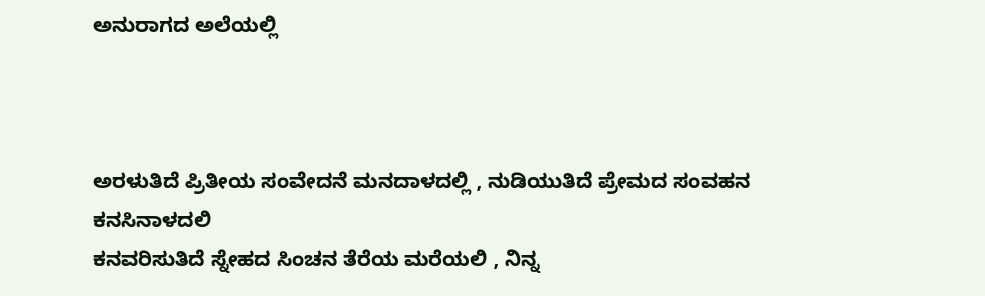ಅನುರಾಗದ ಅಲೆಯಲ್ಲಿ



ಅರಳುತಿದೆ ಪ್ರಿತೀಯ ಸಂವೇದನೆ ಮನದಾಳದಲ್ಲಿ , ನುಡಿಯುತಿದೆ ಪ್ರೇಮದ ಸಂವಹನ ಕನಸಿನಾಳದಲಿ
ಕನವರಿಸುತಿದೆ ಸ್ನೇಹದ ಸಿಂಚನ ತೆರೆಯ ಮರೆಯಲಿ , ನಿನ್ನ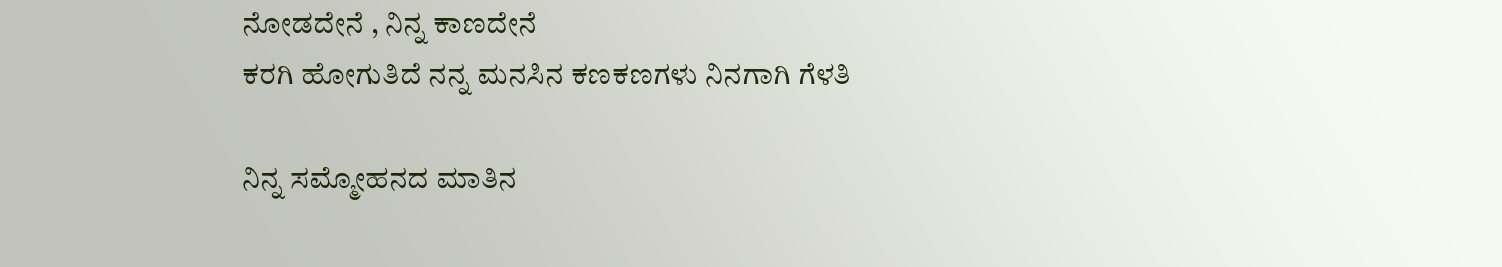ನೋಡದೇನೆ , ನಿನ್ನ ಕಾಣದೇನೆ
ಕರಗಿ ಹೋಗುತಿದೆ ನನ್ನ ಮನಸಿನ ಕಣಕಣಗಳು ನಿನಗಾಗಿ ಗೆಳತಿ

ನಿನ್ನ ಸಮ್ಮೋಹನದ ಮಾತಿನ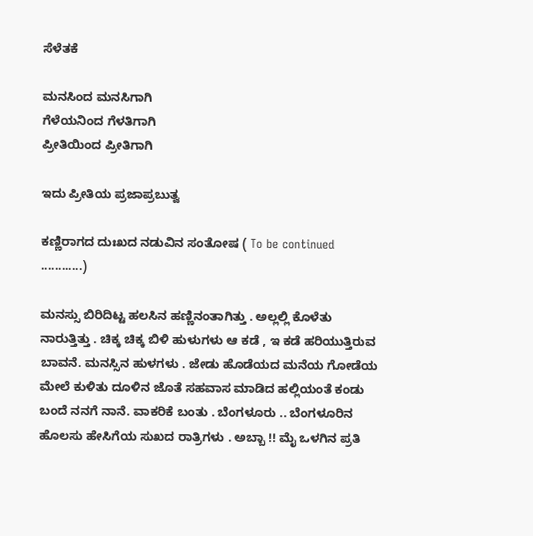ಸೆಳೆತಕೆ

ಮನಸಿಂದ ಮನಸಿಗಾಗಿ
ಗೆಳೆಯನಿಂದ ಗೆಳತಿಗಾಗಿ
ಪ್ರೀತಿಯಿಂದ ಪ್ರೀತಿಗಾಗಿ

ಇದು ಪ್ರೀತಿಯ ಪ್ರಜಾಪ್ರಬುತ್ವ

ಕಣ್ಣಿರಾಗದ ದುಃಖದ ನಡುವಿನ ಸಂತೋಷ ( To be continued ............)

ಮನಸ್ಸು ಬಿರಿದಿಟ್ಟ ಹಲಸಿನ ಹಣ್ಣಿನಂತಾಗಿತ್ತು . ಅಲ್ಲಲ್ಲಿ ಕೊಳೆತು ನಾರುತ್ತಿತ್ತು . ಚಿಕ್ಕ ಚಿಕ್ಕ ಬಿಳಿ ಹುಳುಗಳು ಆ ಕಡೆ , ಇ ಕಡೆ ಹರಿಯುತ್ತಿರುವ ಬಾವನೆ. ಮನಸ್ಸಿನ ಹುಳಗಳು . ಜೇಡು ಹೊಡೆಯದ ಮನೆಯ ಗೋಡೆಯ ಮೇಲೆ ಕುಳಿತು ದೂಳಿನ ಜೊತೆ ಸಹವಾಸ ಮಾಡಿದ ಹಲ್ಲಿಯಂತೆ ಕಂಡು ಬಂದೆ ನನಗೆ ನಾನೆ. ವಾಕರಿಕೆ ಬಂತು . ಬೆಂಗಳೂರು .. ಬೆಂಗಳೂರಿನ ಹೊಲಸು ಹೇಸಿಗೆಯ ಸುಖದ ರಾತ್ರಿಗಳು . ಅಬ್ಬಾ !! ಮೈ ಒಳಗಿನ ಪ್ರತಿ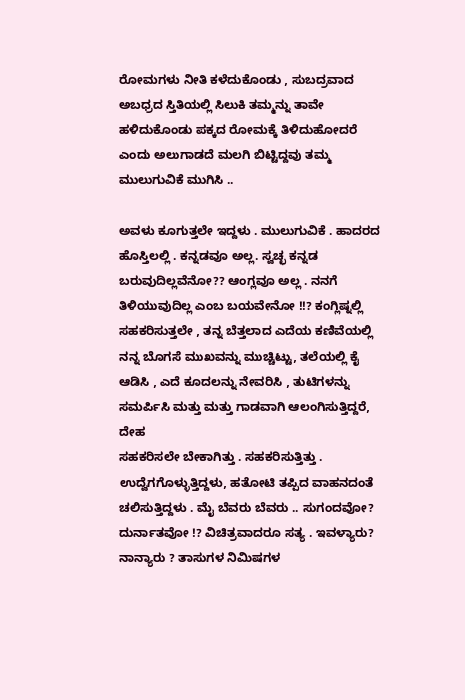ರೋಮಗಳು ನೀತಿ ಕಳೆದುಕೊಂಡು , ಸುಬದ್ರವಾದ ಅಬಧ್ರದ ಸ್ತಿತಿಯಲ್ಲಿ ಸಿಲುಕಿ ತಮ್ಮನ್ನು ತಾವೇ ಹಳಿದುಕೊಂಡು ಪಕ್ಕದ ರೋಮಕ್ಕೆ ತಿಳಿದುಹೋದರೆ ಎಂದು ಅಲುಗಾಡದೆ ಮಲಗಿ ಬಿಟ್ಟಿದ್ದವು ತಮ್ಮ ಮುಲುಗುವಿಕೆ ಮುಗಿಸಿ ..

ಅವಳು ಕೂಗುತ್ತಲೇ ಇದ್ದಳು . ಮುಲುಗುವಿಕೆ . ಹಾದರದ ಹೊಸ್ತಿಲಲ್ಲಿ . ಕನ್ನಡವೂ ಅಲ್ಲ. ಸ್ವಚ್ಛ ಕನ್ನಡ ಬರುವುದಿಲ್ಲವೆನೋ?? ಆಂಗ್ಲವೂ ಅಲ್ಲ . ನನಗೆ ತಿಳಿಯುವುದಿಲ್ಲ ಎಂಬ ಬಯವೇನೋ !!? ಕಂಗ್ಲಿಷ್ನಲ್ಲಿ ಸಹಕರಿಸುತ್ತಲೇ , ತನ್ನ ಬೆತ್ತಲಾದ ಎದೆಯ ಕಣಿವೆಯಲ್ಲಿ ನನ್ನ ಬೊಗಸೆ ಮುಖವನ್ನು ಮುಚ್ಚಿಟ್ಟು, ತಲೆಯಲ್ಲಿ ಕೈ ಆಡಿಸಿ , ಎದೆ ಕೂದಲನ್ನು ನೇವರಿಸಿ , ತುಟಿಗಳನ್ನು ಸಮರ್ಪಿಸಿ ಮತ್ತು ಮತ್ತು ಗಾಡವಾಗಿ ಆಲಂಗಿಸುತ್ತಿದ್ದರೆ, ದೇಹ
ಸಹಕರಿಸಲೇ ಬೇಕಾಗಿತ್ತು . ಸಹಕರಿಸುತ್ತಿತ್ತು . ಉದ್ವೆಗಗೊಳ್ಳುತ್ತಿದ್ದಳು, ಹತೋಟಿ ತಪ್ಪಿದ ವಾಹನದಂತೆ ಚಲಿಸುತ್ತಿದ್ದಳು . ಮೈ ಬೆವರು ಬೆವರು .. ಸುಗಂದವೋ? ದುರ್ನಾತವೋ !? ವಿಚಿತ್ರವಾದರೂ ಸತ್ಯ . ಇವಳ್ಯಾರು? ನಾನ್ಯಾರು ? ತಾಸುಗಳ ನಿಮಿಷಗಳ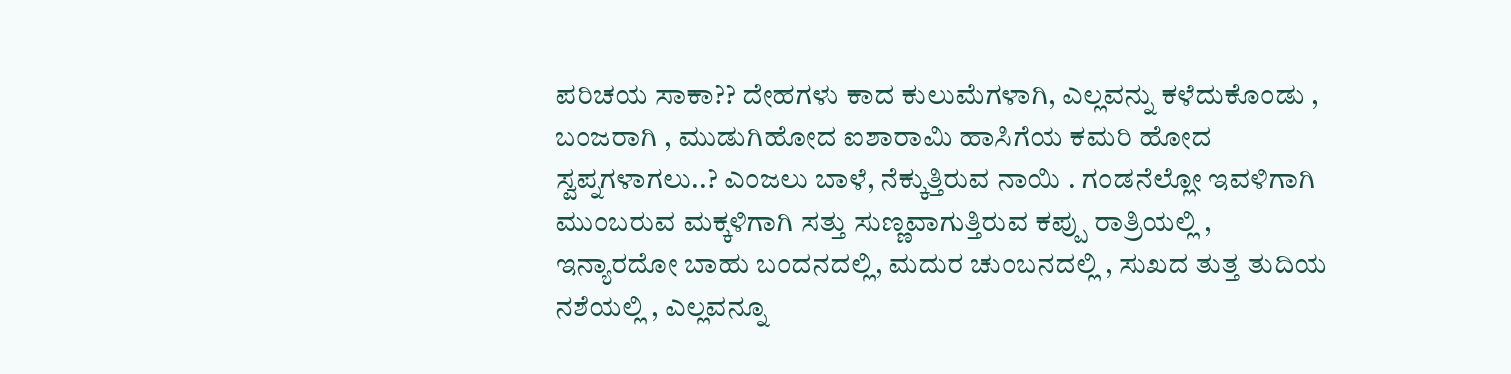ಪರಿಚಯ ಸಾಕಾ?? ದೇಹಗಳು ಕಾದ ಕುಲುಮೆಗಳಾಗಿ, ಎಲ್ಲವನ್ನು ಕಳೆದುಕೊಂಡು , ಬಂಜರಾಗಿ , ಮುಡುಗಿಹೋದ ಐಶಾರಾಮಿ ಹಾಸಿಗೆಯ ಕಮರಿ ಹೋದ ಸ್ವಪ್ನಗಳಾಗಲು..? ಎಂಜಲು ಬಾಳೆ, ನೆಕ್ಕುತ್ತಿರುವ ನಾಯಿ . ಗಂಡನೆಲ್ಲೋ ಇವಳಿಗಾಗಿ ಮುಂಬರುವ ಮಕ್ಕಳಿಗಾಗಿ ಸತ್ತು ಸುಣ್ಣವಾಗುತ್ತಿರುವ ಕಪ್ಪು ರಾತ್ರಿಯಲ್ಲಿ , ಇನ್ಯಾರದೋ ಬಾಹು ಬಂದನದಲ್ಲಿ, ಮದುರ ಚುಂಬನದಲ್ಲಿ , ಸುಖದ ತುತ್ತ ತುದಿಯ ನಶೆಯಲ್ಲಿ , ಎಲ್ಲವನ್ನೂ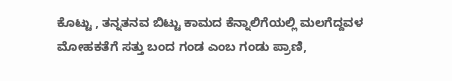ಕೊಟ್ಟು , ತನ್ನತನವ ಬಿಟ್ಟು ಕಾಮದ ಕೆನ್ನಾಲಿಗೆಯಲ್ಲಿ ಮಲಗೆದ್ದವಳ ಮೋಹಕತೆಗೆ ಸತ್ತು ಬಂದ ಗಂಡ ಎಂಬ ಗಂಡು ಪ್ರಾಣಿ,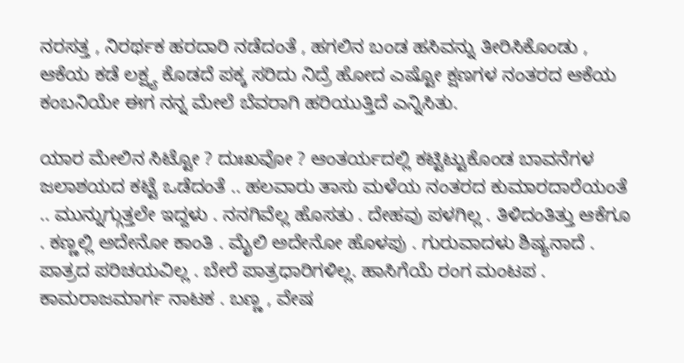ನರಸತ್ತ , ನಿರರ್ಥಕ ಹರದಾರಿ ನಡೆದಂತೆ , ಹಗಲಿನ ಬಂಡ ಹಸಿವನ್ನು ತೀರಿಸಿಕೊಂಡು , ಆಕೆಯ ಕಡೆ ಲಕ್ಷ್ಯ ಕೊಡದೆ ಪಕ್ಕ ಸರಿದು ನಿದ್ರೆ ಹೋದ ಎಷ್ಟೋ ಕ್ಷಣಗಳ ನಂತರದ ಆಕೆಯ ಕಂಬನಿಯೇ ಈಗ ನನ್ನ ಮೇಲೆ ಬೆವರಾಗಿ ಹರಿಯುತ್ತಿದೆ ಎನ್ನಿಸಿತು.

ಯಾರ ಮೇಲಿನ ಸಿಟ್ಟೋ ? ದುಃಖವೋ ? ಆಂತರ್ಯದಲ್ಲಿ ಕಟ್ಟಿಟ್ಟುಕೊಂಡ ಬಾವನೆಗಳ ಜಲಾಶಯದ ಕಟ್ಟೆ ಒಡೆದಂತೆ .. ಹಲವಾರು ತಾಸು ಮಳೆಯ ನಂತರದ ಕುಮಾರದಾರೆಯಂತೆ .. ಮುನ್ನುಗ್ಗುತ್ತಲೇ ಇದ್ದಳು . ನನಗಿವೆಲ್ಲ ಹೊಸತು . ದೇಹವು ಪಳಗಿಲ್ಲ . ತಿಳಿದಂತಿತ್ತು ಆಕೆಗೂ . ಕಣ್ಣಲ್ಲಿ ಅದೇನೋ ಕಾಂತಿ . ಮೈಲಿ ಅದೇನೋ ಹೊಳಪು . ಗುರುವಾದಳು ಶಿಷ್ಯನಾದೆ . ಪಾತ್ರದ ಪರಿಚಯವಿಲ್ಲ . ಬೇರೆ ಪಾತ್ರಧಾರಿಗಳಿಲ್ಲ. ಹಾಸಿಗೆಯೆ ರಂಗ ಮಂಟಪ . ಕಾಮರಾಜಮಾರ್ಗ ನಾಟಕ . ಬಣ್ಣ , ವೇಷ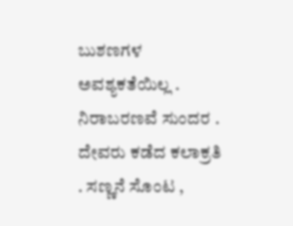ಬುಶಣಗಳ ಅವಶ್ಯಕತೆಯಿಲ್ಲ . ನಿರಾಬರಣವೆ ಸುಂದರ . ದೇವರು ಕಡೆದ ಕಲಾಕ್ರತಿ . ಸಣ್ಣನೆ ಸೊಂಟ ,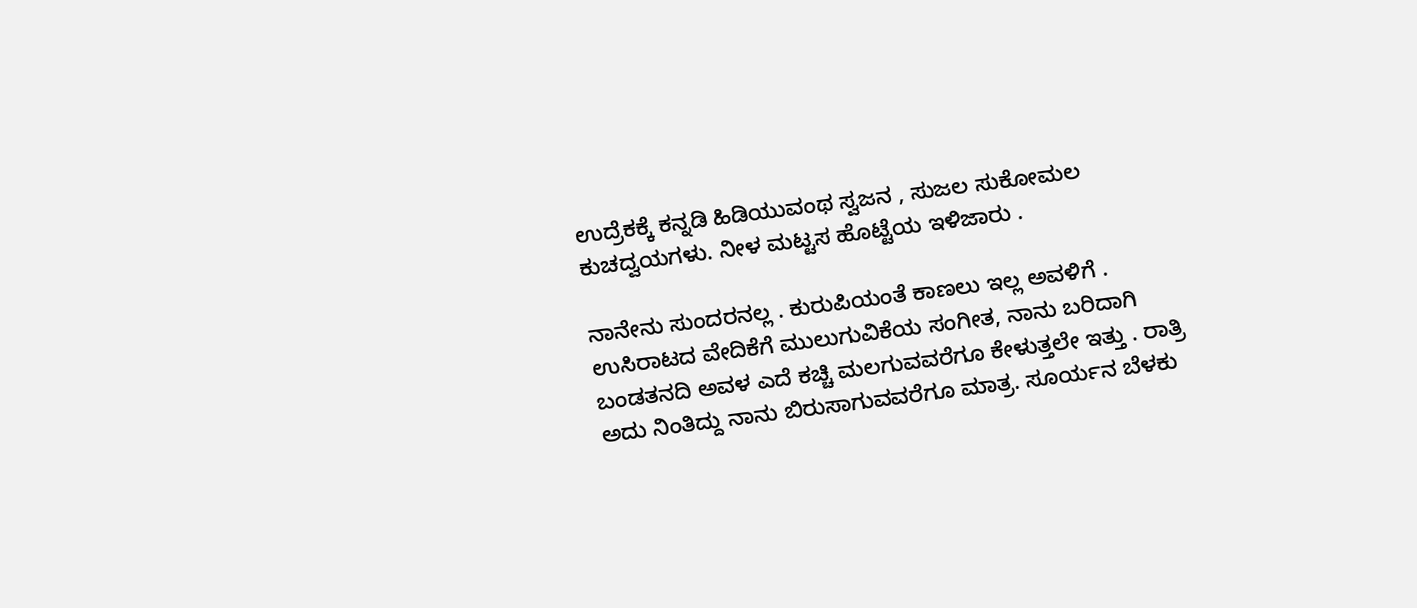ಉದ್ರೆಕಕ್ಕೆ ಕನ್ನಡಿ ಹಿಡಿಯುವಂಥ ಸ್ವಜನ , ಸುಜಲ ಸುಕೋಮಲ ಕುಚದ್ವಯಗಳು. ನೀಳ ಮಟ್ಟಸ ಹೊಟ್ಟೆಯ ಇಳಿಜಾರು .

ನಾನೇನು ಸುಂದರನಲ್ಲ . ಕುರುಪಿಯಂತೆ ಕಾಣಲು ಇಲ್ಲ ಅವಳಿಗೆ . ಉಸಿರಾಟದ ವೇದಿಕೆಗೆ ಮುಲುಗುವಿಕೆಯ ಸಂಗೀತ, ನಾನು ಬರಿದಾಗಿ ಬಂಡತನದಿ ಅವಳ ಎದೆ ಕಚ್ಚಿ ಮಲಗುವವರೆಗೂ ಕೇಳುತ್ತಲೇ ಇತ್ತು . ರಾತ್ರಿ ಅದು ನಿಂತಿದ್ದು ನಾನು ಬಿರುಸಾಗುವವರೆಗೂ ಮಾತ್ರ. ಸೂರ್ಯನ ಬೆಳಕು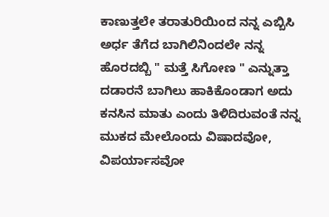ಕಾಣುತ್ತಲೇ ತರಾತುರಿಯಿಂದ ನನ್ನ ಎಬ್ಬಿಸಿ ಅರ್ಧ ತೆಗೆದ ಬಾಗಿಲಿನಿಂದಲೇ ನನ್ನ ಹೊರದಬ್ಬಿ " ಮತ್ತೆ ಸಿಗೋಣ " ಎನ್ನುತ್ತಾ ದಡಾರನೆ ಬಾಗಿಲು ಹಾಕಿಕೊಂಡಾಗ ಅದು ಕನಸಿನ ಮಾತು ಎಂದು ತಿಳಿದಿರುವಂತೆ ನನ್ನ ಮುಕದ ಮೇಲೊಂದು ವಿಷಾದವೋ, ವಿಪರ್ಯಾಸವೋ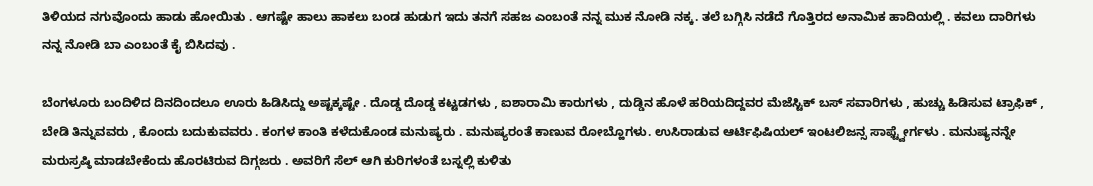ತಿಳಿಯದ ನಗುವೊಂದು ಹಾಡು ಹೋಯಿತು . ಆಗಷ್ಟೇ ಹಾಲು ಹಾಕಲು ಬಂಡ ಹುಡುಗ ಇದು ತನಗೆ ಸಹಜ ಎಂಬಂತೆ ನನ್ನ ಮುಕ ನೋಡಿ ನಕ್ಕ. ತಲೆ ಬಗ್ಗಿಸಿ ನಡೆದೆ ಗೊತ್ತಿರದ ಅನಾಮಿಕ ಹಾದಿಯಲ್ಲಿ . ಕವಲು ದಾರಿಗಳು ನನ್ನ ನೋಡಿ ಬಾ ಎಂಬಂತೆ ಕೈ ಬಿಸಿದವು .

ಬೆಂಗಳೂರು ಬಂದಿಳಿದ ದಿನದಿಂದಲೂ ಊರು ಹಿಡಿಸಿದ್ದು ಅಷ್ಟಕ್ಕಷ್ಟೇ . ದೊಡ್ಡ ದೊಡ್ಡ ಕಟ್ಟಡಗಳು , ಐಶಾರಾಮಿ ಕಾರುಗಳು , ದುಡ್ಡಿನ ಹೊಳೆ ಹರಿಯದಿದ್ದವರ ಮೆಜೆಸ್ಟಿಕ್ ಬಸ್ ಸವಾರಿಗಳು , ಹುಚ್ಚು ಹಿಡಿಸುವ ಟ್ರಾಫಿಕ್ , ಬೇಡಿ ತಿನ್ನುವವರು , ಕೊಂದು ಬದುಕುವವರು . ಕಂಗಳ ಕಾಂತಿ ಕಳೆದುಕೊಂಡ ಮನುಷ್ಯರು . ಮನುಷ್ಯರಂತೆ ಕಾಣುವ ರೋಬ್ಹೊಗಳು. ಉಸಿರಾಡುವ ಆರ್ಟಿಫಿಷಿಯಲ್ ಇಂಟಲಿಜನ್ಸ ಸಾಫ್ಟ್ವೇರ್ಗಳು . ಮನುಷ್ಯನನ್ನೇ ಮರುಸ್ರಷ್ಠಿ ಮಾಡಬೇಕೆಂದು ಹೊರಟಿರುವ ದಿಗ್ಗಜರು . ಅವರಿಗೆ ಸೆಲ್ ಆಗಿ ಕುರಿಗಳಂತೆ ಬಸ್ನಲ್ಲಿ ಕುಳಿತು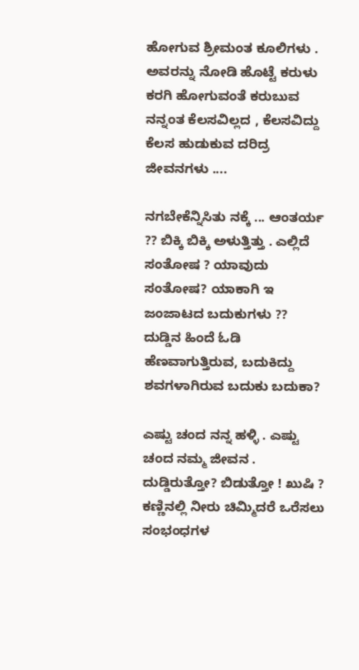ಹೋಗುವ ಶ್ರೀಮಂತ ಕೂಲಿಗಳು . ಅವರನ್ನು ನೋಡಿ ಹೊಟ್ಟೆ ಕರುಳು ಕರಗಿ ಹೋಗುವಂತೆ ಕರುಬುವ ನನ್ನಂತ ಕೆಲಸವಿಲ್ಲದ , ಕೆಲಸವಿದ್ದು ಕೆಲಸ ಹುಡುಕುವ ದರಿದ್ರ ಜೀವನಗಳು ....

ನಗಬೇಕೆನ್ನಿಸಿತು ನಕ್ಕೆ ... ಆಂತರ್ಯ ?? ಬಿಕ್ಕಿ ಬಿಕ್ಕಿ ಅಳುತ್ತಿತ್ತು . ಎಲ್ಲಿದೆ ಸಂತೋಷ ? ಯಾವುದು ಸಂತೋಷ? ಯಾಕಾಗಿ ಇ ಜಂಜಾಟದ ಬದುಕುಗಳು ?? ದುಡ್ಡಿನ ಹಿಂದೆ ಓಡಿ ಹೆಣವಾಗುತ್ತಿರುವ, ಬದುಕಿದ್ದು ಶವಗಳಾಗಿರುವ ಬದುಕು ಬದುಕಾ?

ಎಷ್ಟು ಚಂದ ನನ್ನ ಹಳ್ಳಿ . ಎಷ್ಟು ಚಂದ ನಮ್ಮ ಜೀವನ . ದುಡ್ಡಿರುತ್ತೋ? ಬಿಡುತ್ತೋ ! ಖುಷಿ ? ಕಣ್ಣಿನಲ್ಲಿ ನೀರು ಚಿಮ್ಮಿದರೆ ಒರೆಸಲು ಸಂಭಂಧಗಳ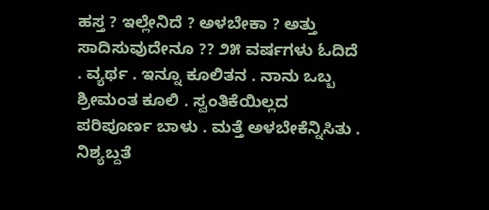ಹಸ್ತ ? ಇಲ್ಲೇನಿದೆ ? ಅಳಬೇಕಾ ? ಅತ್ತು ಸಾದಿಸುವುದೇನೂ ?? ೨೫ ವರ್ಷಗಳು ಓದಿದೆ . ವ್ಯರ್ಥ . ಇನ್ನೂ ಕೂಲಿತನ . ನಾನು ಒಬ್ಬ ಶ್ರೀಮಂತ ಕೂಲಿ . ಸ್ವಂತಿಕೆಯಿಲ್ಲದ ಪರಿಪೂರ್ಣ ಬಾಳು . ಮತ್ತೆ ಅಳಬೇಕೆನ್ನಿಸಿತು . ನಿಶ್ಯಬ್ದತೆ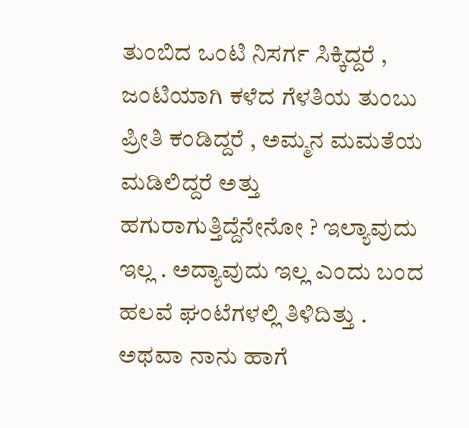ತುಂಬಿದ ಒಂಟಿ ನಿಸರ್ಗ ಸಿಕ್ಕಿದ್ದರೆ , ಜಂಟಿಯಾಗಿ ಕಳೆದ ಗೆಳತಿಯ ತುಂಬು ಪ್ರೀತಿ ಕಂಡಿದ್ದರೆ , ಅಮ್ಮನ ಮಮತೆಯ ಮಡಿಲಿದ್ದರೆ ಅತ್ತು ಹಗುರಾಗುತ್ತಿದ್ದೆನೇನೋ ? ಇಲ್ಯಾವುದು ಇಲ್ಲ . ಅದ್ಯಾವುದು ಇಲ್ಲ ಎಂದು ಬಂದ ಹಲವೆ ಘಂಟೆಗಳಲ್ಲಿ ತಿಳಿದಿತ್ತು . ಅಥವಾ ನಾನು ಹಾಗೆ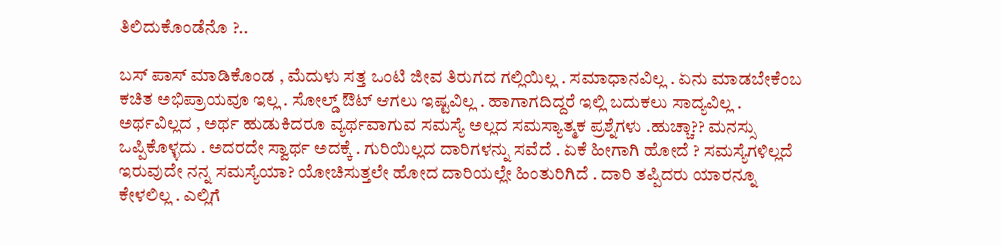ತಿಲಿದುಕೊಂಡೆನೊ ?..

ಬಸ್ ಪಾಸ್ ಮಾಡಿಕೊಂಡ , ಮೆದುಳು ಸತ್ತ ಒಂಟಿ ಜೀವ ತಿರುಗದ ಗಲ್ಲಿಯಿಲ್ಲ . ಸಮಾಧಾನವಿಲ್ಲ . ಏನು ಮಾಡಬೇಕೆಂಬ ಕಚಿತ ಅಭಿಪ್ರಾಯವೂ ಇಲ್ಲ . ಸೋಲ್ಡ್ ಔಟ್ ಆಗಲು ಇಷ್ಟವಿಲ್ಲ . ಹಾಗಾಗದಿದ್ದರೆ ಇಲ್ಲಿ ಬದುಕಲು ಸಾದ್ಯವಿಲ್ಲ . ಅರ್ಥವಿಲ್ಲದ , ಅರ್ಥ ಹುಡುಕಿದರೂ ವ್ಯರ್ಥವಾಗುವ ಸಮಸ್ಯೆ ಅಲ್ಲದ ಸಮಸ್ಯಾತ್ಮಕ ಪ್ರಶ್ನೆಗಳು .ಹುಚ್ಚಾ?? ಮನಸ್ಸು ಒಪ್ಪಿಕೊಳ್ಳದು . ಅದರದೇ ಸ್ವಾರ್ಥ ಅದಕ್ಕೆ . ಗುರಿಯಿಲ್ಲದ ದಾರಿಗಳನ್ನು ಸವೆದೆ . ಏಕೆ ಹೀಗಾಗಿ ಹೋದೆ ? ಸಮಸ್ಯೆಗಳಿಲ್ಲದೆ ಇರುವುದೇ ನನ್ನ ಸಮಸ್ಯೆಯಾ? ಯೋಚಿಸುತ್ತಲೇ ಹೋದ ದಾರಿಯಲ್ಲೇ ಹಿಂತುರಿಗಿದೆ . ದಾರಿ ತಪ್ಪಿದರು ಯಾರನ್ನೂ ಕೇಳಲಿಲ್ಲ . ಎಲ್ಲಿಗೆ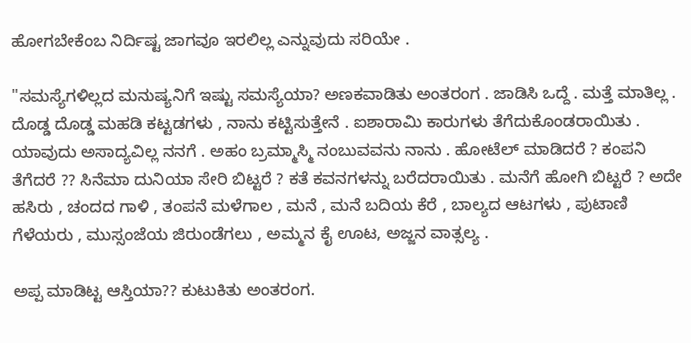ಹೋಗಬೇಕೆಂಬ ನಿರ್ದಿಷ್ಟ ಜಾಗವೂ ಇರಲಿಲ್ಲ ಎನ್ನುವುದು ಸರಿಯೇ .

"ಸಮಸ್ಯೆಗಳಿಲ್ಲದ ಮನುಷ್ಯನಿಗೆ ಇಷ್ಟು ಸಮಸ್ಯೆಯಾ? ಅಣಕವಾಡಿತು ಅಂತರಂಗ . ಜಾಡಿಸಿ ಒದ್ದೆ . ಮತ್ತೆ ಮಾತಿಲ್ಲ .
ದೊಡ್ಡ ದೊಡ್ಡ ಮಹಡಿ ಕಟ್ಟಡಗಳು , ನಾನು ಕಟ್ಟಿಸುತ್ತೇನೆ . ಐಶಾರಾಮಿ ಕಾರುಗಳು ತೆಗೆದುಕೊಂಡರಾಯಿತು . ಯಾವುದು ಅಸಾದ್ಯವಿಲ್ಲ ನನಗೆ . ಅಹಂ ಬ್ರಮ್ಮಾಸ್ಮಿ ನಂಬುವವನು ನಾನು . ಹೋಟೆಲ್ ಮಾಡಿದರೆ ? ಕಂಪನಿ ತೆಗೆದರೆ ?? ಸಿನೆಮಾ ದುನಿಯಾ ಸೇರಿ ಬಿಟ್ಟರೆ ? ಕತೆ ಕವನಗಳನ್ನು ಬರೆದರಾಯಿತು . ಮನೆಗೆ ಹೋಗಿ ಬಿಟ್ಟರೆ ? ಅದೇ ಹಸಿರು , ಚಂದದ ಗಾಳಿ , ತಂಪನೆ ಮಳೆಗಾಲ , ಮನೆ , ಮನೆ ಬದಿಯ ಕೆರೆ , ಬಾಲ್ಯದ ಆಟಗಳು , ಪುಟಾಣಿ ಗೆಳೆಯರು , ಮುಸ್ಸಂಜೆಯ ಜಿರುಂಡೆಗಲು , ಅಮ್ಮನ ಕೈ ಊಟ, ಅಜ್ಜನ ವಾತ್ಸಲ್ಯ .

ಅಪ್ಪ ಮಾಡಿಟ್ಟ ಆಸ್ತಿಯಾ?? ಕುಟುಕಿತು ಅಂತರಂಗ.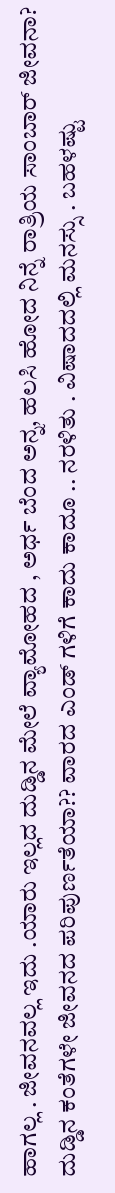ಹಾಗಲ್ಲ . ಜೀವನವಲ್ಲ ಇದು .ಯಾರು ಇಲ್ಲದ ದುಡ್ಡಿನ ಮೇಲೆ ವ್ಯಾಮೋಹದ , ಅರ್ಧ ಬೆಂದ ಅನ್ನ, ಹಲಸಿ ಹೋದ ನಿನ್ನೆ ರಾತ್ರಿಯ ಸಾಂಬಾರ್ ಜೀವನಾ? ದುಡ್ಡಿನ ಕಂತೆಗಳೇ ಜೀವನದ ಪರಿಪುರ್ಣತೆಯಾ?? ವಾರದ ಎಂಡ್ ಗಳಿಗೆ ಕಾದು ಕಾದೂ .. ನರಳಿತು . ವಿಷಾದದಲ್ಲಿ ಮನಸ್ಸು . ಬಹಳಷ್ಟು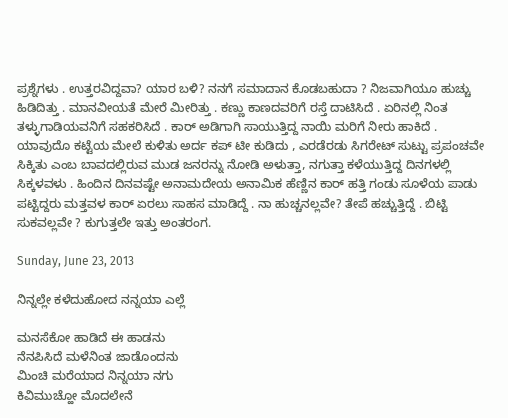ಪ್ರಶ್ನೆಗಳು . ಉತ್ತರವಿದ್ದವಾ? ಯಾರ ಬಳಿ? ನನಗೆ ಸಮಾದಾನ ಕೊಡಬಹುದಾ ? ನಿಜವಾಗಿಯೂ ಹುಚ್ಚು ಹಿಡಿದಿತ್ತು . ಮಾನವೀಯತೆ ಮೇರೆ ಮೀರಿತ್ತು . ಕಣ್ಣು ಕಾಣದವರಿಗೆ ರಸ್ತೆ ದಾಟಿಸಿದೆ . ಏರಿನಲ್ಲಿ ನಿಂತ ತಳ್ಳುಗಾಡಿಯವನಿಗೆ ಸಹಕರಿಸಿದೆ . ಕಾರ್ ಅಡಿಗಾಗಿ ಸಾಯುತ್ತಿದ್ದ ನಾಯಿ ಮರಿಗೆ ನೀರು ಹಾಕಿದೆ . ಯಾವುದೊ ಕಟ್ಟೆಯ ಮೇಲೆ ಕುಳಿತು ಅರ್ದ ಕಪ್ ಟೀ ಕುಡಿದು , ಎರಡೆರಡು ಸಿಗರೇಟ್ ಸುಟ್ಟು ಪ್ರಪಂಚವೇ ಸಿಕ್ಕಿತು ಎಂಬ ಬಾವದಲ್ಲಿರುವ ಮುಡ ಜನರನ್ನು ನೋಡಿ ಅಳುತ್ತಾ, ನಗುತ್ತಾ ಕಳೆಯುತ್ತಿದ್ದ ದಿನಗಳಲ್ಲಿ ಸಿಕ್ಕಳವಳು . ಹಿಂದಿನ ದಿನವಷ್ಟೇ ಅನಾಮದೇಯ ಅನಾಮಿಕ ಹೆಣ್ಣಿನ ಕಾರ್ ಹತ್ತಿ ಗಂಡು ಸೂಳೆಯ ಪಾಡು ಪಟ್ಟಿದ್ದರು ಮತ್ತವಳ ಕಾರ್ ಏರಲು ಸಾಹಸ ಮಾಡಿದ್ದೆ . ನಾ ಹುಚ್ಚನಲ್ಲವೇ? ತೇಪೆ ಹಚ್ಚುತ್ತಿದ್ದೆ . ಬಿಟ್ಟಿ ಸುಕವಲ್ಲವೇ ? ಕುಗುತ್ತಲೇ ಇತ್ತು ಅಂತರಂಗ.

Sunday, June 23, 2013

ನಿನ್ನಲ್ಲೇ ಕಳೆದುಹೋದ ನನ್ನಯಾ ಎಲ್ಲೆ

ಮನಸೆಕೋ ಹಾಡಿದೆ ಈ ಹಾಡನು
ನೆನಪಿಸಿದೆ ಮಳೆನಿಂತ ಜಾಡೊಂದನು
ಮಿಂಚಿ ಮರೆಯಾದ ನಿನ್ನಯಾ ನಗು
ಕಿವಿಮುಚ್ಹೋ ಮೊದಲೇನೆ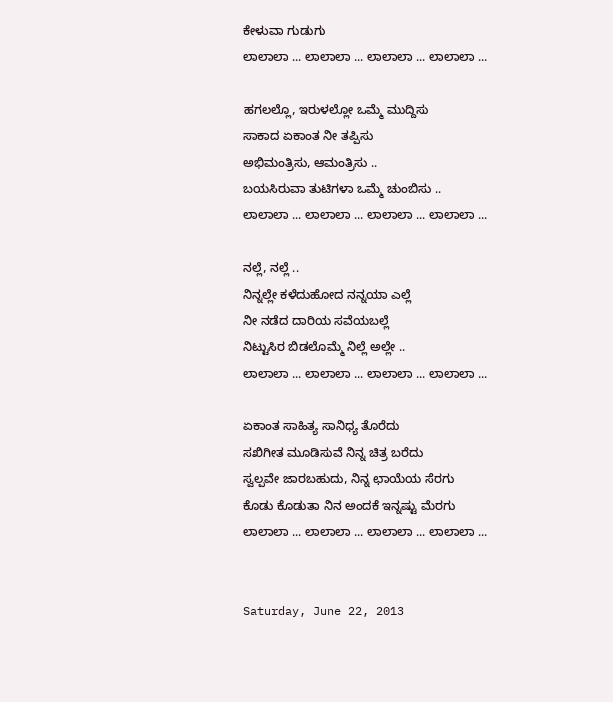ಕೇಳುವಾ ಗುಡುಗು
ಲಾಲಾಲಾ ... ಲಾಲಾಲಾ ... ಲಾಲಾಲಾ ... ಲಾಲಾಲಾ ...

ಹಗಲಲ್ಲೊ, ಇರುಳಲ್ಲೋ ಒಮ್ಮೆ ಮುದ್ದಿಸು
ಸಾಕಾದ ಏಕಾಂತ ನೀ ತಪ್ಪಿಸು
ಅಭಿಮಂತ್ರಿಸು, ಆಮಂತ್ರಿಸು ..
ಬಯಸಿರುವಾ ತುಟಿಗಳಾ ಒಮ್ಮೆ ಚುಂಬಿಸು ..
ಲಾಲಾಲಾ ... ಲಾಲಾಲಾ ... ಲಾಲಾಲಾ ... ಲಾಲಾಲಾ ...

ನಲ್ಲೆ, ನಲ್ಲೆ ..
ನಿನ್ನಲ್ಲೇ ಕಳೆದುಹೋದ ನನ್ನಯಾ ಎಲ್ಲೆ
ನೀ ನಡೆದ ದಾರಿಯ ಸವೆಯಬಲ್ಲೆ
ನಿಟ್ಟುಸಿರ ಬಿಡಲೊಮ್ಮೆ ನಿಲ್ಲೆ ಅಲ್ಲೇ ..
ಲಾಲಾಲಾ ... ಲಾಲಾಲಾ ... ಲಾಲಾಲಾ ... ಲಾಲಾಲಾ ...

ಏಕಾಂತ ಸಾಹಿತ್ಯ ಸಾನಿಧ್ಯ ತೊರೆದು
ಸಖಿಗೀತ ಮೂಡಿಸುವೆ ನಿನ್ನ ಚಿತ್ರ ಬರೆದು
ಸ್ವಲ್ಪವೇ ಜಾರಬಹುದು, ನಿನ್ನ ಛಾಯೆಯ ಸೆರಗು
ಕೊಡು ಕೊಡುತಾ ನಿನ ಅಂದಕೆ ಇನ್ನಷ್ಟು ಮೆರಗು
ಲಾಲಾಲಾ ... ಲಾಲಾಲಾ ... ಲಾಲಾಲಾ ... ಲಾಲಾಲಾ ...


Saturday, June 22, 2013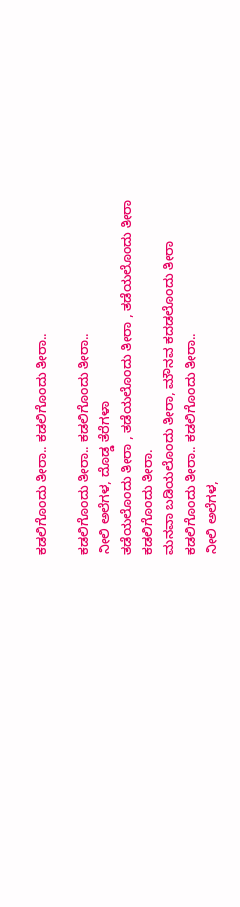ಕಡಲಿಗೊಂದು ತೀರಾ.. ಕಡಲಿಗೊಂದು ತೀರಾ..

ಕಡಲಿಗೊಂದು ತೀರಾ.. ಕಡಲಿಗೊಂದು ತೀರಾ..
ನೀಲಿ ಅಲೆಗಳ, ದೊಡ್ಡ ತೆರೆಗಳಾ
ತಡೆಯಲೊಂದು ತೀರಾ , ತಡೆಯಲೊಂದು ತೀರಾ , ತಡೆಯಲೊಂದು ತೀರಾ
ಕಡಲಿಗೊಂದು ತೀರಾ.
ಮನವಾ ಬಡಿಯಲೊಂದು ತೀರಾ, ಮೌನವ ಕದಡಲೊಂದು ತೀರಾ
ಕಡಲಿಗೊಂದು ತೀರಾ.. ಕಡಲಿಗೊಂದು ತೀರಾ..
ನೀಲಿ ಅಲೆಗಳ,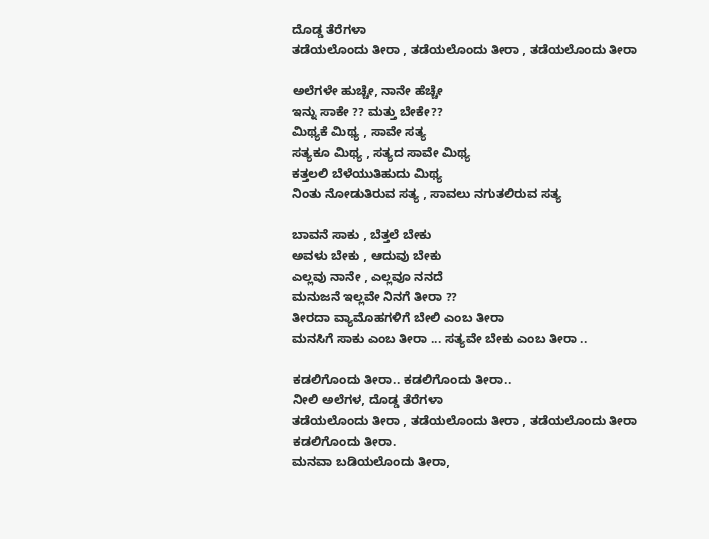ದೊಡ್ಡ ತೆರೆಗಳಾ
ತಡೆಯಲೊಂದು ತೀರಾ , ತಡೆಯಲೊಂದು ತೀರಾ , ತಡೆಯಲೊಂದು ತೀರಾ

ಅಲೆಗಳೇ ಹುಚ್ಚೇ, ನಾನೇ ಹೆಚ್ಚೇ
ಇನ್ನು ಸಾಕೇ ?? ಮತ್ತು ಬೇಕೇ??
ಮಿಥ್ಯಕೆ ಮಿಥ್ಯ , ಸಾವೇ ಸತ್ಯ
ಸತ್ಯಕೂ ಮಿಥ್ಯ , ಸತ್ಯದ ಸಾವೇ ಮಿಥ್ಯ
ಕತ್ತಲಲಿ ಬೆಳೆಯುತಿಹುದು ಮಿಥ್ಯ
ನಿಂತು ನೋಡುತಿರುವ ಸತ್ಯ , ಸಾವಲು ನಗುತಲಿರುವ ಸತ್ಯ

ಬಾವನೆ ಸಾಕು , ಬೆತ್ತಲೆ ಬೇಕು
ಅವಳು ಬೇಕು , ಆದುವು ಬೇಕು
ಎಲ್ಲವು ನಾನೇ , ಎಲ್ಲವೂ ನನದೆ
ಮನುಜನೆ ಇಲ್ಲವೇ ನಿನಗೆ ತೀರಾ ??
ತೀರದಾ ವ್ಯಾಮೊಹಗಳಿಗೆ ಬೇಲಿ ಎಂಬ ತೀರಾ
ಮನಸಿಗೆ ಸಾಕು ಎಂಬ ತೀರಾ ... ಸತ್ಯವೇ ಬೇಕು ಎಂಬ ತೀರಾ ..

ಕಡಲಿಗೊಂದು ತೀರಾ.. ಕಡಲಿಗೊಂದು ತೀರಾ..
ನೀಲಿ ಅಲೆಗಳ, ದೊಡ್ಡ ತೆರೆಗಳಾ
ತಡೆಯಲೊಂದು ತೀರಾ , ತಡೆಯಲೊಂದು ತೀರಾ , ತಡೆಯಲೊಂದು ತೀರಾ
ಕಡಲಿಗೊಂದು ತೀರಾ.
ಮನವಾ ಬಡಿಯಲೊಂದು ತೀರಾ,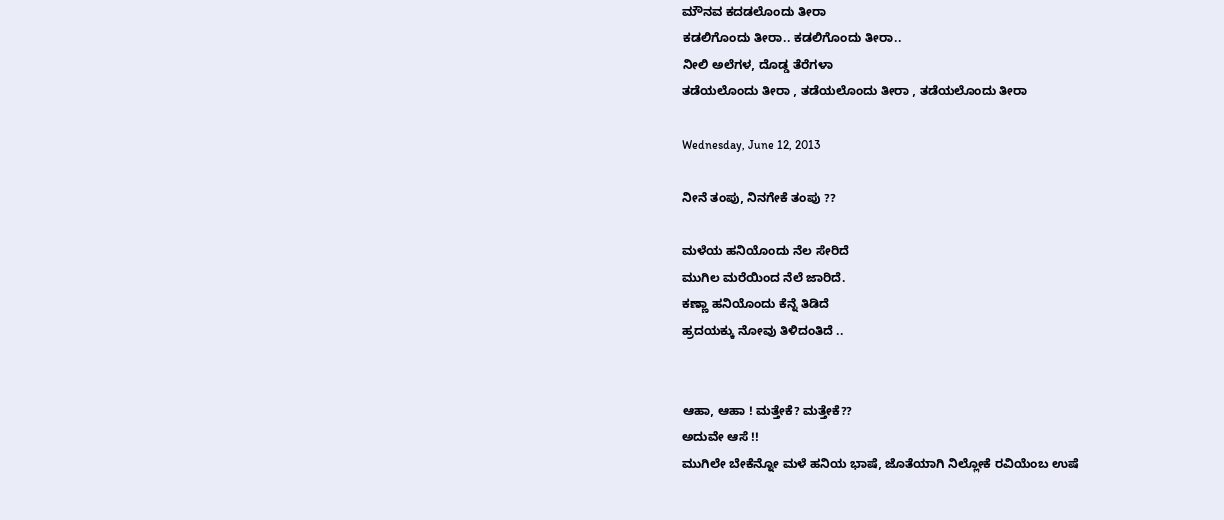ಮೌನವ ಕದಡಲೊಂದು ತೀರಾ
ಕಡಲಿಗೊಂದು ತೀರಾ.. ಕಡಲಿಗೊಂದು ತೀರಾ..
ನೀಲಿ ಅಲೆಗಳ, ದೊಡ್ಡ ತೆರೆಗಳಾ
ತಡೆಯಲೊಂದು ತೀರಾ , ತಡೆಯಲೊಂದು ತೀರಾ , ತಡೆಯಲೊಂದು ತೀರಾ

Wednesday, June 12, 2013

ನೀನೆ ತಂಪು, ನಿನಗೇಕೆ ತಂಪು ??

ಮಳೆಯ ಹನಿಯೊಂದು ನೆಲ ಸೇರಿದೆ
ಮುಗಿಲ ಮರೆಯಿಂದ ನೆಲೆ ಜಾರಿದೆ.
ಕಣ್ಣಾ ಹನಿಯೊಂದು ಕೆನ್ನೆ ತಿಡಿದೆ
ಹ್ರದಯಕ್ಕು ನೋವು ತಿಳಿದಂತಿದೆ ..


ಆಹಾ, ಆಹಾ ! ಮತ್ತೇಕೆ? ಮತ್ತೇಕೆ??
ಅದುವೇ ಆಸೆ !!
ಮುಗಿಲೇ ಬೇಕೆನ್ನೋ ಮಳೆ ಹನಿಯ ಭಾಷೆ, ಜೊತೆಯಾಗಿ ನಿಲ್ಲೋಕೆ ರವಿಯೆಂಬ ಉಷೆ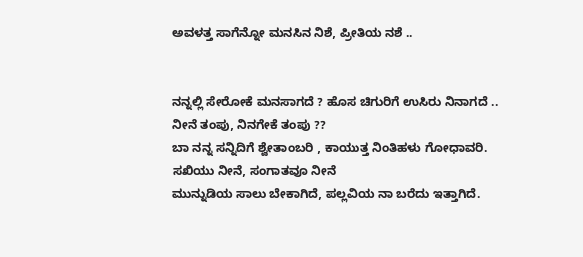ಅವಳತ್ತ ಸಾಗೆನ್ನೋ ಮನಸಿನ ನಿಶೆ, ಪ್ರೀತಿಯ ನಶೆ ..


ನನ್ನಲ್ಲಿ ಸೇರೋಕೆ ಮನಸಾಗದೆ ? ಹೊಸ ಚಿಗುರಿಗೆ ಉಸಿರು ನಿನಾಗದೆ ..
ನೀನೆ ತಂಪು, ನಿನಗೇಕೆ ತಂಪು ??
ಬಾ ನನ್ನ ಸನ್ನಿದಿಗೆ ಶ್ವೇತಾಂಬರಿ , ಕಾಯುತ್ತ ನಿಂತಿಹಳು ಗೋಧಾವರಿ.
ಸಖಿಯು ನೀನೆ, ಸಂಗಾತವೂ ನೀನೆ
ಮುನ್ನುಡಿಯ ಸಾಲು ಬೇಕಾಗಿದೆ, ಪಲ್ಲವಿಯ ನಾ ಬರೆದು ಇತ್ತಾಗಿದೆ.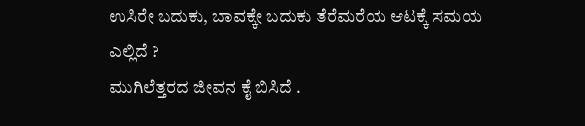ಉಸಿರೇ ಬದುಕು, ಬಾವಕ್ಕೇ ಬದುಕು ತೆರೆಮರೆಯ ಆಟಕ್ಕೆ ಸಮಯ ಎಲ್ಲಿದೆ ?
ಮುಗಿಲೆತ್ತರದ ಜೀವನ ಕೈ ಬಿಸಿದೆ .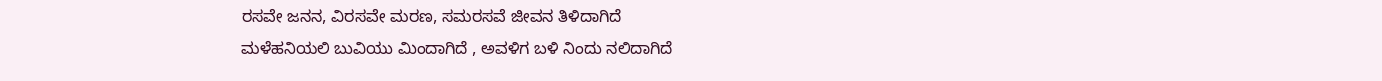ರಸವೇ ಜನನ, ವಿರಸವೇ ಮರಣ, ಸಮರಸವೆ ಜೀವನ ತಿಳಿದಾಗಿದೆ
ಮಳೆಹನಿಯಲಿ ಬುವಿಯು ಮಿಂದಾಗಿದೆ , ಅವಳಿಗ ಬಳಿ ನಿಂದು ನಲಿದಾಗಿದೆ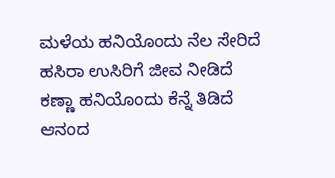ಮಳೆಯ ಹನಿಯೊಂದು ನೆಲ ಸೇರಿದೆ
ಹಸಿರಾ ಉಸಿರಿಗೆ ಜೀವ ನೀಡಿದೆ
ಕಣ್ಣಾ ಹನಿಯೊಂದು ಕೆನ್ನೆ ತಿಡಿದೆ
ಆನಂದ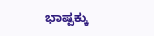ಭಾಷ್ಪಕ್ಕು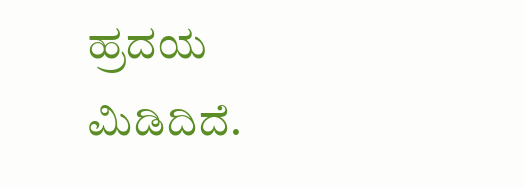ಹ್ರದಯ ಮಿಡಿದಿದೆ.